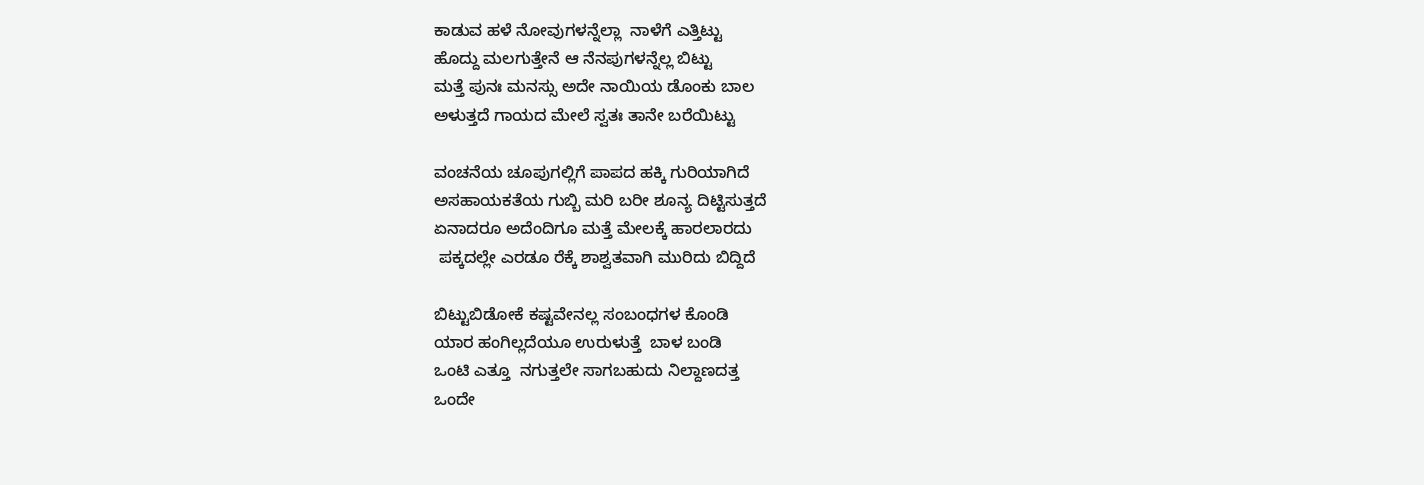ಕಾಡುವ ಹಳೆ ನೋವುಗಳನ್ನೆಲ್ಲಾ  ನಾಳೆಗೆ ಎತ್ತಿಟ್ಟು
ಹೊದ್ದು ಮಲಗುತ್ತೇನೆ ಆ ನೆನಪುಗಳನ್ನೆಲ್ಲ ಬಿಟ್ಟು
ಮತ್ತೆ ಪುನಃ ಮನಸ್ಸು ಅದೇ ನಾಯಿಯ ಡೊಂಕು ಬಾಲ
ಅಳುತ್ತದೆ ಗಾಯದ ಮೇಲೆ ಸ್ವತಃ ತಾನೇ ಬರೆಯಿಟ್ಟು

ವಂಚನೆಯ ಚೂಪುಗಲ್ಲಿಗೆ ಪಾಪದ ಹಕ್ಕಿ ಗುರಿಯಾಗಿದೆ
ಅಸಹಾಯಕತೆಯ ಗುಬ್ಬಿ ಮರಿ ಬರೀ ಶೂನ್ಯ ದಿಟ್ಟಿಸುತ್ತದೆ
ಏನಾದರೂ ಅದೆಂದಿಗೂ ಮತ್ತೆ ಮೇಲಕ್ಕೆ ಹಾರಲಾರದು
 ಪಕ್ಕದಲ್ಲೇ ಎರಡೂ ರೆಕ್ಕೆ ಶಾಶ್ವತವಾಗಿ ಮುರಿದು ಬಿದ್ದಿದೆ

ಬಿಟ್ಟುಬಿಡೋಕೆ ಕಷ್ಟವೇನಲ್ಲ ಸಂಬಂಧಗಳ ಕೊಂಡಿ
ಯಾರ ಹಂಗಿಲ್ಲದೆಯೂ ಉರುಳುತ್ತೆ  ಬಾಳ ಬಂಡಿ
ಒಂಟಿ ಎತ್ತೂ  ನಗುತ್ತಲೇ ಸಾಗಬಹುದು ನಿಲ್ದಾಣದತ್ತ
ಒಂದೇ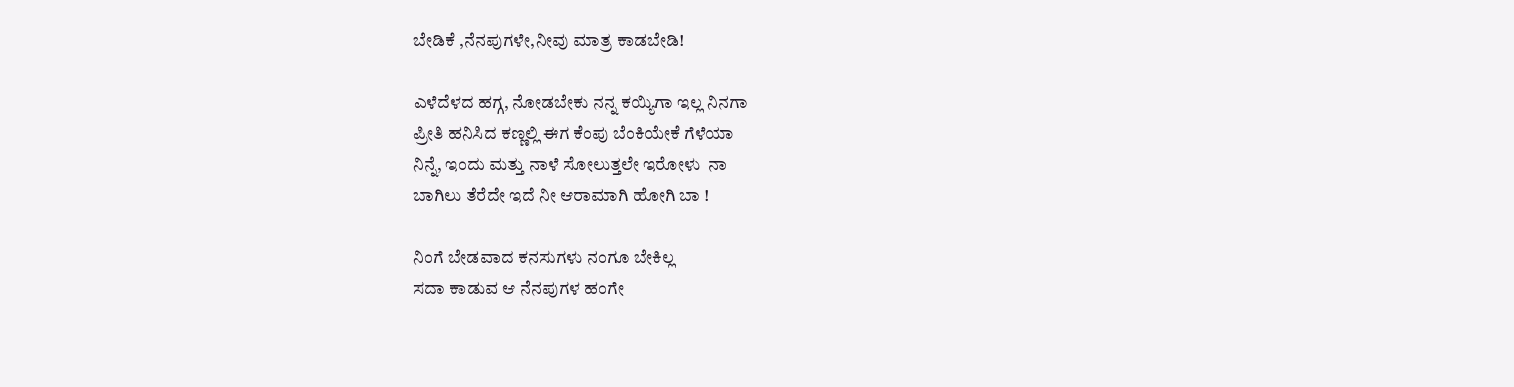ಬೇಡಿಕೆ ,ನೆನಪುಗಳೇ,ನೀವು ಮಾತ್ರ ಕಾಡಬೇಡಿ!

ಎಳೆದೆಳದ ಹಗ್ಗ, ನೋಡಬೇಕು ನನ್ನ ಕಯ್ಯಿಗಾ ಇಲ್ಲ ನಿನಗಾ
ಪ್ರೀತಿ ಹನಿಸಿದ ಕಣ್ಣಲ್ಲಿ ಈಗ ಕೆಂಪು ಬೆಂಕಿಯೇಕೆ ಗೆಳೆಯಾ
ನಿನ್ನೆ, ಇಂದು ಮತ್ತು ನಾಳೆ ಸೋಲುತ್ತಲೇ ಇರೋಳು  ನಾ
ಬಾಗಿಲು ತೆರೆದೇ ಇದೆ ನೀ ಆರಾಮಾಗಿ ಹೋಗಿ ಬಾ !

ನಿಂಗೆ ಬೇಡವಾದ ಕನಸುಗಳು ನಂಗೂ ಬೇಕಿಲ್ಲ
ಸದಾ ಕಾಡುವ ಆ ನೆನಪುಗಳ ಹಂಗೇ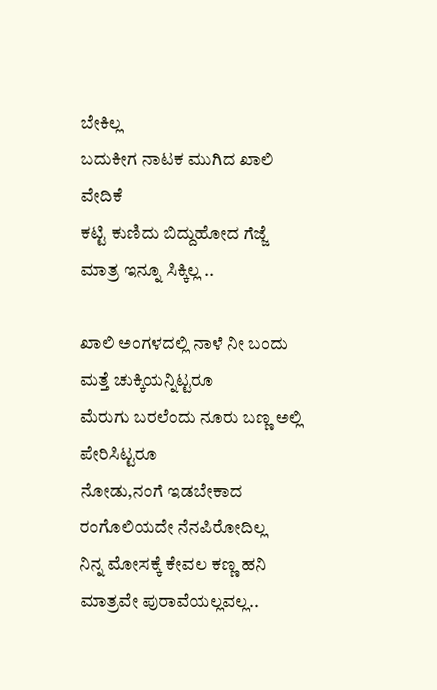ಬೇಕಿಲ್ಲ
ಬದುಕೀಗ ನಾಟಕ ಮುಗಿದ ಖಾಲಿ ವೇದಿಕೆ
ಕಟ್ಟಿ ಕುಣಿದು ಬಿದ್ದುಹೋದ ಗೆಜ್ಜೆ ಮಾತ್ರ ಇನ್ನೂ ಸಿಕ್ಕಿಲ್ಲ ..

ಖಾಲಿ ಅಂಗಳದಲ್ಲಿ ನಾಳೆ ನೀ ಬಂದು ಮತ್ತೆ ಚುಕ್ಕಿಯನ್ನಿಟ್ಟರೂ
ಮೆರುಗು ಬರಲೆಂದು ನೂರು ಬಣ್ಣ ಅಲ್ಲಿ ಪೇರಿಸಿಟ್ಟರೂ
ನೋಡು,ನಂಗೆ ಇಡಬೇಕಾದ ರಂಗೊಲಿಯದೇ ನೆನಪಿರೋದಿಲ್ಲ
ನಿನ್ನ ಮೋಸಕ್ಕೆ ಕೇವಲ ಕಣ್ಣ ಹನಿ ಮಾತ್ರವೇ ಪುರಾವೆಯಲ್ಲವಲ್ಲ..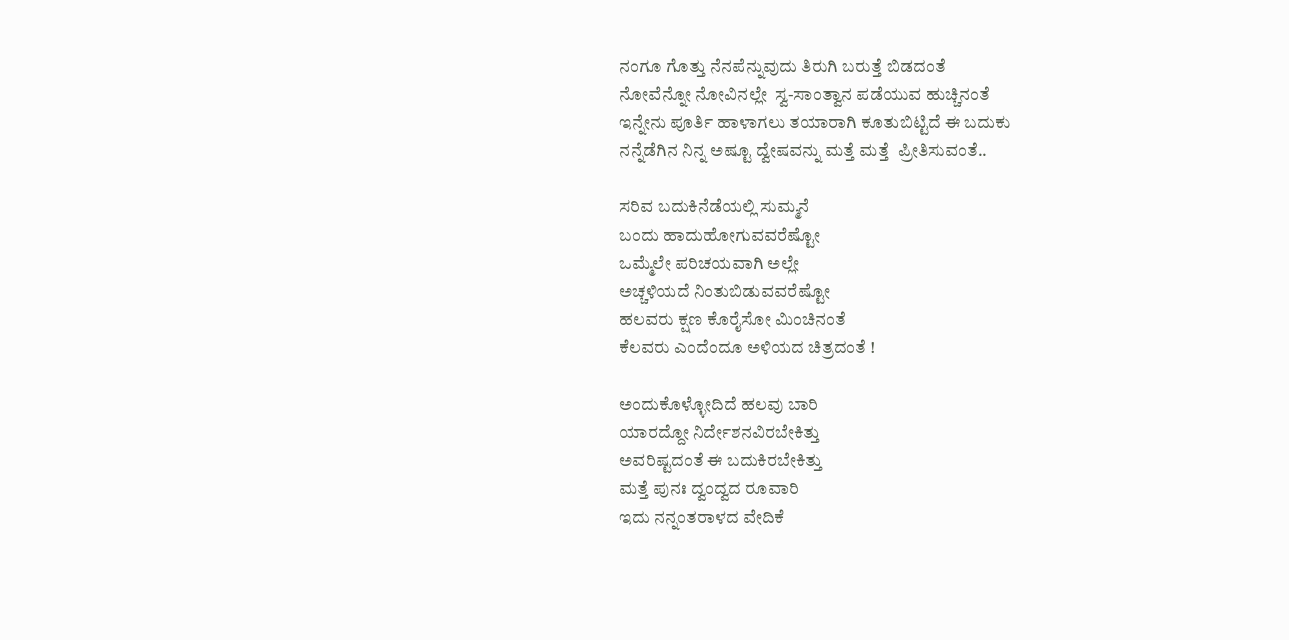ನಂಗೂ ಗೊತ್ತು ನೆನಪೆನ್ನುವುದು ತಿರುಗಿ ಬರುತ್ತೆ ಬಿಡದಂತೆ
ನೋವೆನ್ನೋ ನೋವಿನಲ್ಲೇ  ಸ್ವ-ಸಾಂತ್ವಾನ ಪಡೆಯುವ ಹುಚ್ಚಿನಂತೆ
ಇನ್ನೇನು ಪೂರ್ತಿ ಹಾಳಾಗಲು ತಯಾರಾಗಿ ಕೂತುಬಿಟ್ಟಿದೆ ಈ ಬದುಕು
ನನ್ನೆಡೆಗಿನ ನಿನ್ನ ಅಷ್ಟೂ ದ್ವೇಷವನ್ನು ಮತ್ತೆ ಮತ್ತೆ  ಪ್ರೀತಿಸುವಂತೆ..

ಸರಿವ ಬದುಕಿನೆಡೆಯಲ್ಲಿ ಸುಮ್ಮನೆ
ಬಂದು ಹಾದುಹೋಗುವವರೆಷ್ಟೋ
ಒಮ್ಮೆಲೇ ಪರಿಚಯವಾಗಿ ಅಲ್ಲೇ
ಅಚ್ಚಳಿಯದೆ ನಿಂತುಬಿಡುವವರೆಷ್ಟೋ
ಹಲವರು ಕ್ಷಣ ಕೊರೈಸೋ ಮಿಂಚಿನಂತೆ
ಕೆಲವರು ಎಂದೆಂದೂ ಅಳಿಯದ ಚಿತ್ರದಂತೆ !

ಅಂದುಕೊಳ್ಳೋದಿದೆ ಹಲವು ಬಾರಿ
ಯಾರದ್ದೋ ನಿರ್ದೇಶನವಿರಬೇಕಿತ್ತು
ಅವರಿಷ್ಟದಂತೆ ಈ ಬದುಕಿರಬೇಕಿತ್ತು
ಮತ್ತೆ ಪುನಃ ದ್ವಂದ್ವದ ರೂವಾರಿ
ಇದು ನನ್ನಂತರಾಳದ ವೇದಿಕೆ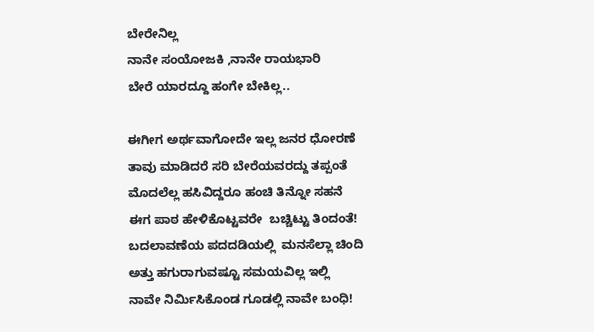ಬೇರೇನಿಲ್ಲ
ನಾನೇ ಸಂಯೋಜಕಿ ,ನಾನೇ ರಾಯಭಾರಿ
ಬೇರೆ ಯಾರದ್ದೂ ಹಂಗೇ ಬೇಕಿಲ್ಲ..

ಈಗೀಗ ಅರ್ಥವಾಗೋದೇ ಇಲ್ಲ ಜನರ ಧೋರಣೆ
ತಾವು ಮಾಡಿದರೆ ಸರಿ ಬೇರೆಯವರದ್ದು ತಪ್ಪಂತೆ
ಮೊದಲೆಲ್ಲ ಹಸಿವಿದ್ದರೂ ಹಂಚಿ ತಿನ್ನೋ ಸಹನೆ
ಈಗ ಪಾಠ ಹೇಳಿಕೊಟ್ಟವರೇ  ಬಚ್ಚಿಟ್ಟು ತಿಂದಂತೆ!
ಬದಲಾವಣೆಯ ಪದದಡಿಯಲ್ಲಿ  ಮನಸೆಲ್ಲಾ ಚಿಂದಿ
ಅತ್ತು ಹಗುರಾಗುವಷ್ಟೂ ಸಮಯವಿಲ್ಲ ಇಲ್ಲಿ
ನಾವೇ ನಿರ್ಮಿಸಿಕೊಂಡ ಗೂಡಲ್ಲಿ ನಾವೇ ಬಂಧಿ!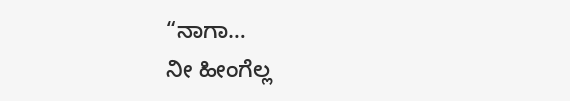“ನಾಗಾ…
ನೀ ಹೀಂಗೆಲ್ಲ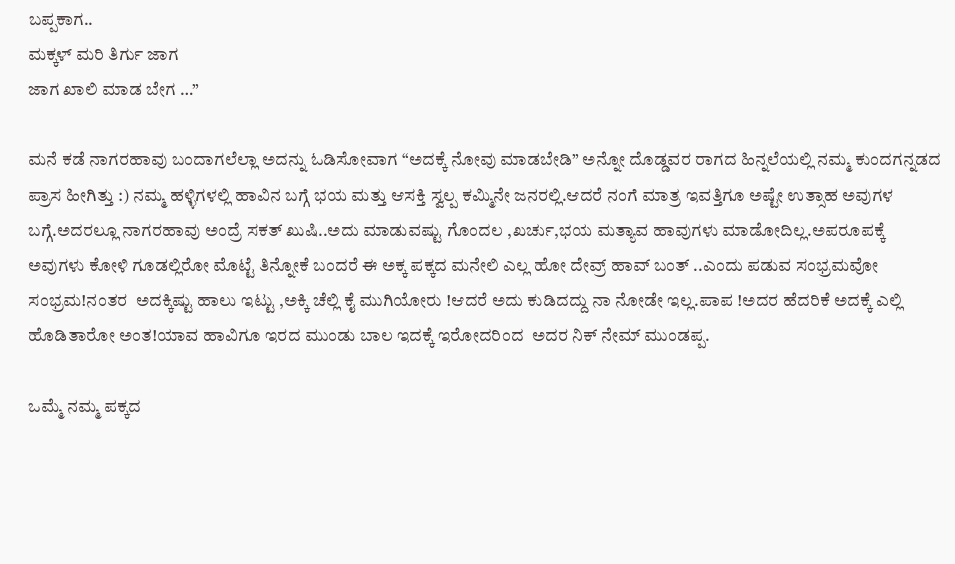ಬಪ್ಪಕಾಗ..
ಮಕ್ಕಳ್ ಮರಿ ತಿರ್ಗು ಜಾಗ
ಜಾಗ ಖಾಲಿ ಮಾಡ ಬೇಗ …”

ಮನೆ ಕಡೆ ನಾಗರಹಾವು ಬಂದಾಗಲೆಲ್ಲಾ ಅದನ್ನು ಓಡಿಸೋವಾಗ “ಅದಕ್ಕೆ ನೋವು ಮಾಡಬೇಡಿ” ಅನ್ನೋ ದೊಡ್ಡವರ ರಾಗದ ಹಿನ್ನಲೆಯಲ್ಲಿ ನಮ್ಮ ಕುಂದಗನ್ನಡದ ಪ್ರಾಸ ಹೀಗಿತ್ತು :) ನಮ್ಮ ಹಳ್ಳಿಗಳಲ್ಲಿ ಹಾವಿನ ಬಗ್ಗೆ ಭಯ ಮತ್ತು ಆಸಕ್ತಿ ಸ್ವಲ್ಪ ಕಮ್ಮಿನೇ ಜನರಲ್ಲಿ.ಆದರೆ ನಂಗೆ ಮಾತ್ರ ಇವತ್ತಿಗೂ ಅಷ್ಟೇ ಉತ್ಸಾಹ ಅವುಗಳ ಬಗ್ಗೆ.ಅದರಲ್ಲೂ ನಾಗರಹಾವು ಅಂದ್ರೆ ಸಕತ್ ಖುಷಿ..ಅದು ಮಾಡುವಷ್ಟು ಗೊಂದಲ ,ಖರ್ಚು,ಭಯ ಮತ್ಯಾವ ಹಾವುಗಳು ಮಾಡೋದಿಲ್ಲ.ಅಪರೂಪಕ್ಕೆ ಅವುಗಳು ಕೋಳಿ ಗೂಡಲ್ಲಿರೋ ಮೊಟ್ಟೆ ತಿನ್ನೋಕೆ ಬಂದರೆ ಈ ಅಕ್ಕ ಪಕ್ಕದ ಮನೇಲಿ ಎಲ್ಲ ಹೋ ದೇವ್ರ್ ಹಾವ್ ಬಂತ್ ..ಎಂದು ಪಡುವ ಸಂಭ್ರಮವೋ ಸಂಭ್ರಮ!ನಂತರ  ಅದಕ್ಕಿಷ್ಟು ಹಾಲು ಇಟ್ಟು ,ಅಕ್ಕಿ ಚೆಲ್ಲಿ ಕೈ ಮುಗಿಯೋರು !ಆದರೆ ಅದು ಕುಡಿದದ್ದು ನಾ ನೋಡೇ ಇಲ್ಲ.ಪಾಪ !ಅದರ ಹೆದರಿಕೆ ಅದಕ್ಕೆ ಎಲ್ಲಿ ಹೊಡಿತಾರೋ ಅಂತ!ಯಾವ ಹಾವಿಗೂ ಇರದ ಮುಂಡು ಬಾಲ ಇದಕ್ಕೆ ಇರೋದರಿಂದ  ಅದರ ನಿಕ್ ನೇಮ್ ಮುಂಡಪ್ಪ.

ಒಮ್ಮೆ ನಮ್ಮ ಪಕ್ಕದ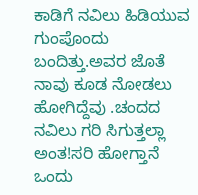ಕಾಡಿಗೆ ನವಿಲು ಹಿಡಿಯುವ ಗುಂಪೊಂದು ಬಂದಿತ್ತು.ಅವರ ಜೊತೆ ನಾವು ಕೂಡ ನೋಡಲು ಹೋಗಿದ್ದೆವು .ಚಂದದ ನವಿಲು ಗರಿ ಸಿಗುತ್ತಲ್ಲಾ ಅಂತ!ಸರಿ ಹೋಗ್ತಾನೆ ಒಂದು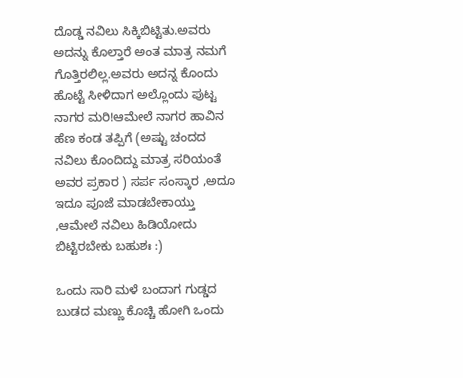ದೊಡ್ಡ ನವಿಲು ಸಿಕ್ಕಿಬಿಟ್ಟಿತು.ಅವರು ಅದನ್ನು ಕೊಲ್ತಾರೆ ಅಂತ ಮಾತ್ರ ನಮಗೆ ಗೊತ್ತಿರಲಿಲ್ಲ.ಅವರು ಅದನ್ನ ಕೊಂದು ಹೊಟ್ಟೆ ಸೀಳಿದಾಗ ಅಲ್ಲೊಂದು ಪುಟ್ಟ ನಾಗರ ಮರಿ!ಆಮೇಲೆ ನಾಗರ ಹಾವಿನ ಹೆಣ ಕಂಡ ತಪ್ಪಿಗೆ (ಅಷ್ಟು ಚಂದದ ನವಿಲು ಕೊಂದಿದ್ದು ಮಾತ್ರ ಸರಿಯಂತೆ ಅವರ ಪ್ರಕಾರ ) ಸರ್ಪ ಸಂಸ್ಕಾರ ,ಅದೂ ಇದೂ ಪೂಜೆ ಮಾಡಬೇಕಾಯ್ತು ,ಆಮೇಲೆ ನವಿಲು ಹಿಡಿಯೋದು ಬಿಟ್ಟಿರಬೇಕು ಬಹುಶಃ :)

ಒಂದು ಸಾರಿ ಮಳೆ ಬಂದಾಗ ಗುಡ್ಡದ ಬುಡದ ಮಣ್ಣು ಕೊಚ್ಚಿ ಹೋಗಿ ಒಂದು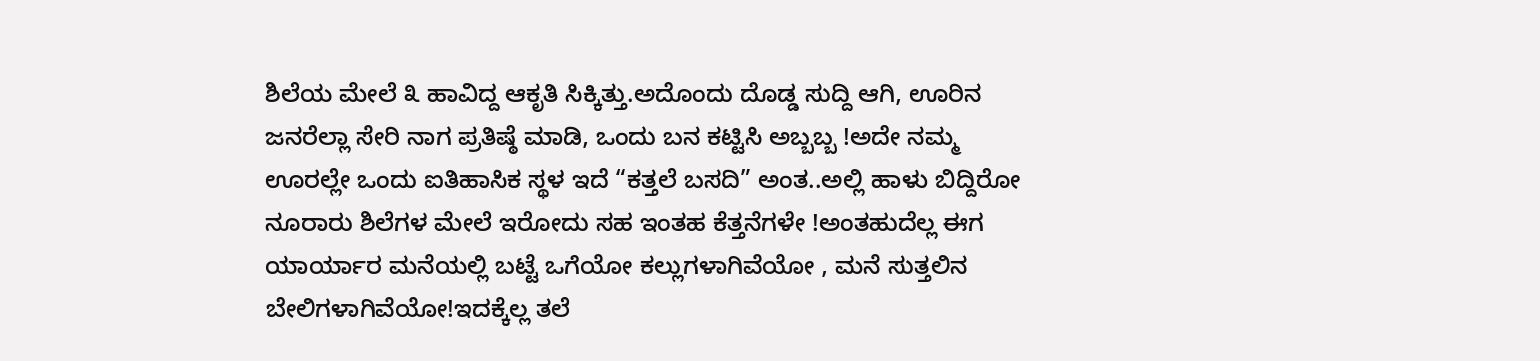ಶಿಲೆಯ ಮೇಲೆ ೩ ಹಾವಿದ್ದ ಆಕೃತಿ ಸಿಕ್ಕಿತ್ತು.ಅದೊಂದು ದೊಡ್ಡ ಸುದ್ದಿ ಆಗಿ, ಊರಿನ ಜನರೆಲ್ಲಾ ಸೇರಿ ನಾಗ ಪ್ರತಿಷ್ಠೆ ಮಾಡಿ, ಒಂದು ಬನ ಕಟ್ಟಿಸಿ ಅಬ್ಬಬ್ಬ !ಅದೇ ನಮ್ಮ ಊರಲ್ಲೇ ಒಂದು ಐತಿಹಾಸಿಕ ಸ್ಥಳ ಇದೆ “ಕತ್ತಲೆ ಬಸದಿ” ಅಂತ..ಅಲ್ಲಿ ಹಾಳು ಬಿದ್ದಿರೋ ನೂರಾರು ಶಿಲೆಗಳ ಮೇಲೆ ಇರೋದು ಸಹ ಇಂತಹ ಕೆತ್ತನೆಗಳೇ !ಅಂತಹುದೆಲ್ಲ ಈಗ ಯಾರ್ಯಾರ ಮನೆಯಲ್ಲಿ ಬಟ್ಟೆ ಒಗೆಯೋ ಕಲ್ಲುಗಳಾಗಿವೆಯೋ , ಮನೆ ಸುತ್ತಲಿನ ಬೇಲಿಗಳಾಗಿವೆಯೋ!ಇದಕ್ಕೆಲ್ಲ ತಲೆ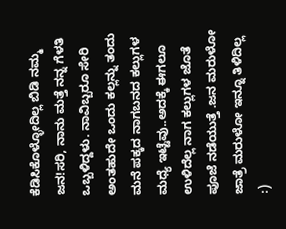ಕೆಡಿಸಿಕೊಳ್ಳೋದಿಲ್ಲ ಬಿಡಿ ನಮ್ಮ ಜನ!ಸರಿ, ನಾನು ಮತ್ತೆ ನನ್ನ ಗೆಳತಿ ಒಬ್ಬಳಿದ್ದಳು. ನಾವಿಬ್ಬರೂ ಸೇರಿ ಅಂತಹುದೇ ಒಂದು ಕಲ್ಲನ್ನು ತಂದು ಮನೆ ಪಕ್ಕದ ನಾಗಬನದ ಕಲ್ಲುಗಳ ಮಧ್ಯೆ ಇಟ್ಟೆವು..ಅದಕ್ಕೆ ಈಗಲೂ ಉಳಿದೆಲ್ಲ ನಾಗ ಕಲ್ಲುಗಳ ಜೊತೆ ಪೂಜೆ ನಡೆಯುತ್ತೆ .ಜನ ಮರುಳೋ ಜಾತ್ರೆ ಮರುಳೋ ಇನ್ನೂ ತಿಳಿದಿಲ್ಲ :)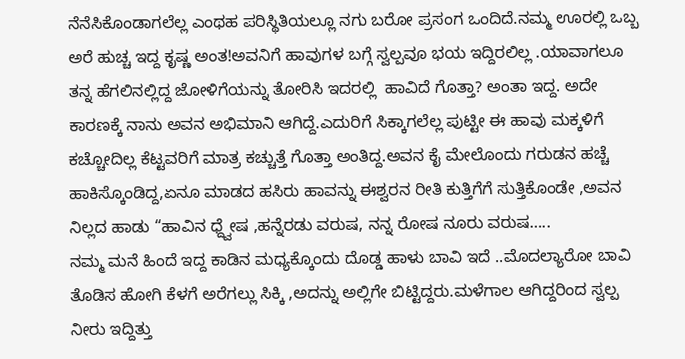ನೆನೆಸಿಕೊಂಡಾಗಲೆಲ್ಲ ಎಂಥಹ ಪರಿಸ್ಥಿತಿಯಲ್ಲೂ ನಗು ಬರೋ ಪ್ರಸಂಗ ಒಂದಿದೆ.ನಮ್ಮ ಊರಲ್ಲಿ ಒಬ್ಬ ಅರೆ ಹುಚ್ಚ ಇದ್ದ ಕೃಷ್ಣ ಅಂತ!ಅವನಿಗೆ ಹಾವುಗಳ ಬಗ್ಗೆ ಸ್ವಲ್ಪವೂ ಭಯ ಇದ್ದಿರಲಿಲ್ಲ .ಯಾವಾಗಲೂ ತನ್ನ ಹೆಗಲಿನಲ್ಲಿದ್ದ ಜೋಳಿಗೆಯನ್ನು ತೋರಿಸಿ ಇದರಲ್ಲಿ  ಹಾವಿದೆ ಗೊತ್ತಾ? ಅಂತಾ ಇದ್ದ. ಅದೇ ಕಾರಣಕ್ಕೆ ನಾನು ಅವನ ಅಭಿಮಾನಿ ಆಗಿದ್ದೆ.ಎದುರಿಗೆ ಸಿಕ್ಕಾಗಲೆಲ್ಲ ಪುಟ್ಟೀ ಈ ಹಾವು ಮಕ್ಕಳಿಗೆ ಕಚ್ಚೋದಿಲ್ಲ ಕೆಟ್ಟವರಿಗೆ ಮಾತ್ರ ಕಚ್ಚುತ್ತೆ ಗೊತ್ತಾ ಅಂತಿದ್ದ.ಅವನ ಕೈ ಮೇಲೊಂದು ಗರುಡನ ಹಚ್ಚೆ ಹಾಕಿಸ್ಕೊಂಡಿದ್ದ,ಏನೂ ಮಾಡದ ಹಸಿರು ಹಾವನ್ನು ಈಶ್ವರನ ರೀತಿ ಕುತ್ತಿಗೆಗೆ ಸುತ್ತಿಕೊಂಡೇ ,ಅವನ ನಿಲ್ಲದ ಹಾಡು “ಹಾವಿನ ಧ್ದ್ವೇಷ ,ಹನ್ನೆರಡು ವರುಷ, ನನ್ನ ರೋಷ ನೂರು ವರುಷ…..
ನಮ್ಮ ಮನೆ ಹಿಂದೆ ಇದ್ದ ಕಾಡಿನ ಮಧ್ಯಕ್ಕೊಂದು ದೊಡ್ಡ ಹಾಳು ಬಾವಿ ಇದೆ ..ಮೊದಲ್ಯಾರೋ ಬಾವಿ ತೊಡಿಸ ಹೋಗಿ ಕೆಳಗೆ ಅರೆಗಲ್ಲು ಸಿಕ್ಕಿ ,ಅದನ್ನು ಅಲ್ಲಿಗೇ ಬಿಟ್ಟಿದ್ದರು.ಮಳೆಗಾಲ ಆಗಿದ್ದರಿಂದ ಸ್ವಲ್ಪ ನೀರು ಇದ್ದಿತ್ತು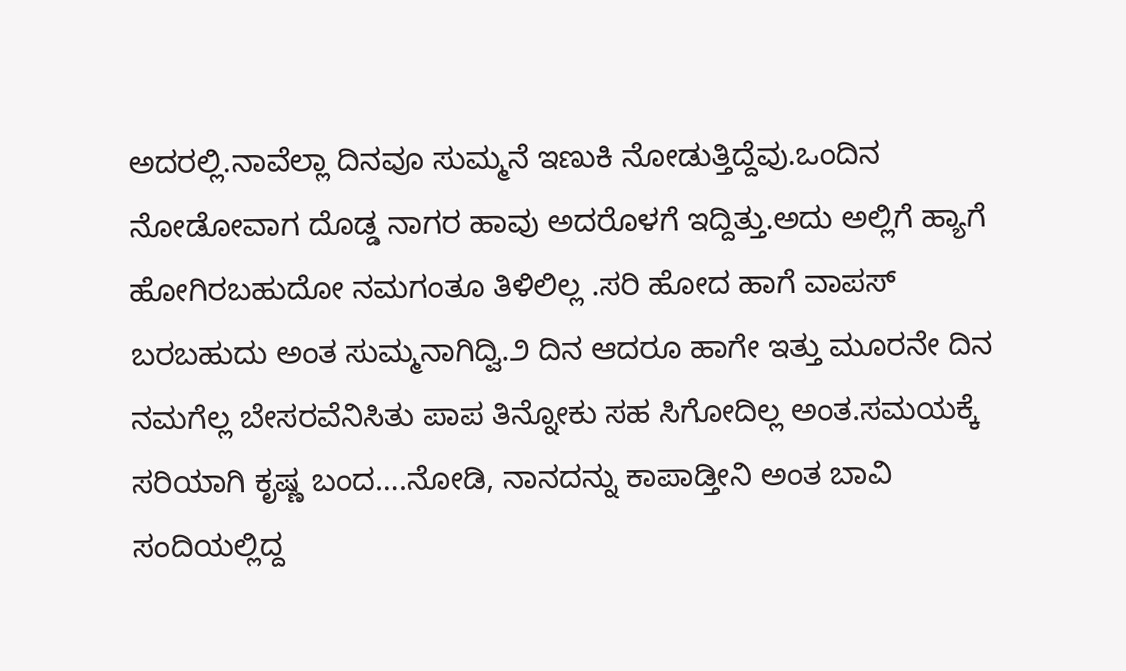ಅದರಲ್ಲಿ.ನಾವೆಲ್ಲಾ ದಿನವೂ ಸುಮ್ಮನೆ ಇಣುಕಿ ನೋಡುತ್ತಿದ್ದೆವು.ಒಂದಿನ ನೋಡೋವಾಗ ದೊಡ್ಡ ನಾಗರ ಹಾವು ಅದರೊಳಗೆ ಇದ್ದಿತ್ತು.ಅದು ಅಲ್ಲಿಗೆ ಹ್ಯಾಗೆ ಹೋಗಿರಬಹುದೋ ನಮಗಂತೂ ತಿಳಿಲಿಲ್ಲ .ಸರಿ ಹೋದ ಹಾಗೆ ವಾಪಸ್ ಬರಬಹುದು ಅಂತ ಸುಮ್ಮನಾಗಿದ್ವಿ.೨ ದಿನ ಆದರೂ ಹಾಗೇ ಇತ್ತು ಮೂರನೇ ದಿನ ನಮಗೆಲ್ಲ ಬೇಸರವೆನಿಸಿತು ಪಾಪ ತಿನ್ನೋಕು ಸಹ ಸಿಗೋದಿಲ್ಲ ಅಂತ.ಸಮಯಕ್ಕೆ ಸರಿಯಾಗಿ ಕೃಷ್ಣ ಬಂದ….ನೋಡಿ, ನಾನದನ್ನು ಕಾಪಾಡ್ತೀನಿ ಅಂತ ಬಾವಿ ಸಂದಿಯಲ್ಲಿದ್ದ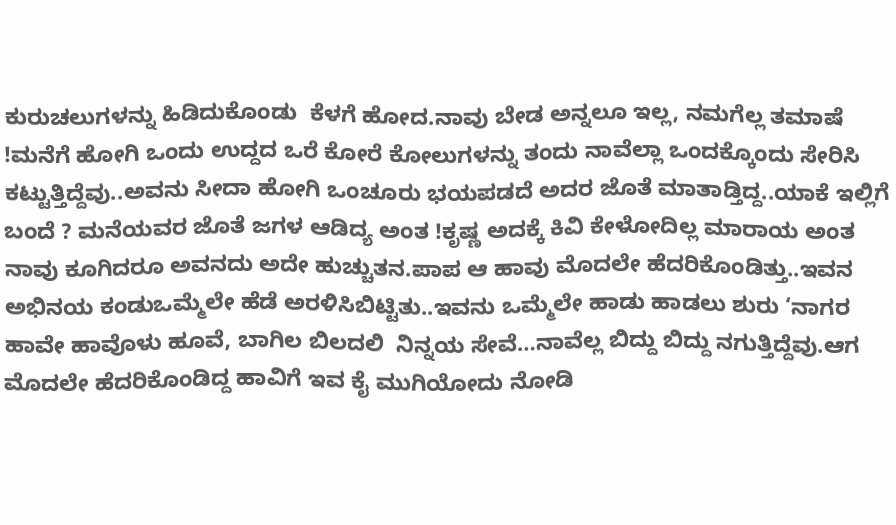ಕುರುಚಲುಗಳನ್ನು ಹಿಡಿದುಕೊಂಡು  ಕೆಳಗೆ ಹೋದ.ನಾವು ಬೇಡ ಅನ್ನಲೂ ಇಲ್ಲ, ನಮಗೆಲ್ಲ ತಮಾಷೆ !ಮನೆಗೆ ಹೋಗಿ ಒಂದು ಉದ್ದದ ಒರೆ ಕೋರೆ ಕೋಲುಗಳನ್ನು ತಂದು ನಾವೆಲ್ಲಾ ಒಂದಕ್ಕೊಂದು ಸೇರಿಸಿ ಕಟ್ಟುತ್ತಿದ್ದೆವು..ಅವನು ಸೀದಾ ಹೋಗಿ ಒಂಚೂರು ಭಯಪಡದೆ ಅದರ ಜೊತೆ ಮಾತಾಡ್ತಿದ್ದ..ಯಾಕೆ ಇಲ್ಲಿಗೆ ಬಂದೆ ? ಮನೆಯವರ ಜೊತೆ ಜಗಳ ಆಡಿದ್ಯ ಅಂತ !ಕೃಷ್ಣ ಅದಕ್ಕೆ ಕಿವಿ ಕೇಳೋದಿಲ್ಲ ಮಾರಾಯ ಅಂತ ನಾವು ಕೂಗಿದರೂ ಅವನದು ಅದೇ ಹುಚ್ಚುತನ.ಪಾಪ ಆ ಹಾವು ಮೊದಲೇ ಹೆದರಿಕೊಂಡಿತ್ತು..ಇವನ ಅಭಿನಯ ಕಂಡುಒಮ್ಮೆಲೇ ಹೆಡೆ ಅರಳಿಸಿಬಿಟ್ಟಿತು..ಇವನು ಒಮ್ಮೆಲೇ ಹಾಡು ಹಾಡಲು ಶುರು ‘ನಾಗರ ಹಾವೇ ಹಾವೊಳು ಹೂವೆ, ಬಾಗಿಲ ಬಿಲದಲಿ  ನಿನ್ನಯ ಸೇವೆ…ನಾವೆಲ್ಲ ಬಿದ್ದು ಬಿದ್ದು ನಗುತ್ತಿದ್ದೆವು.ಆಗ ಮೊದಲೇ ಹೆದರಿಕೊಂಡಿದ್ದ ಹಾವಿಗೆ ಇವ ಕೈ ಮುಗಿಯೋದು ನೋಡಿ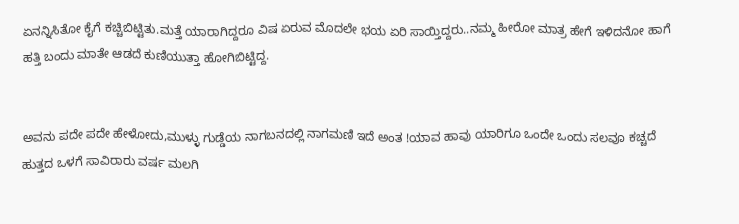ಏನನ್ನಿಸಿತೋ ಕೈಗೆ ಕಚ್ಚಿಬಿಟ್ಟಿತು.ಮತ್ತೆ ಯಾರಾಗಿದ್ದರೂ ವಿಷ ಏರುವ ಮೊದಲೇ ಭಯ ಏರಿ ಸಾಯ್ತಿದ್ದರು..ನಮ್ಮ ಹೀರೋ ಮಾತ್ರ ಹೇಗೆ ಇಳಿದನೋ ಹಾಗೆ ಹತ್ತಿ ಬಂದು ಮಾತೇ ಆಡದೆ ಕುಣಿಯುತ್ತಾ ಹೋಗಿಬಿಟ್ಟಿದ್ದ.


ಅವನು ಪದೇ ಪದೇ ಹೇಳೋದು,ಮುಳ್ಳು ಗುಡ್ಡೆಯ ನಾಗಬನದಲ್ಲಿ ನಾಗಮಣಿ ಇದೆ ಅಂತ !ಯಾವ ಹಾವು ಯಾರಿಗೂ ಒಂದೇ ಒಂದು ಸಲವೂ ಕಚ್ಚದೆ ಹುತ್ತದ ಒಳಗೆ ಸಾವಿರಾರು ವರ್ಷ ಮಲಗಿ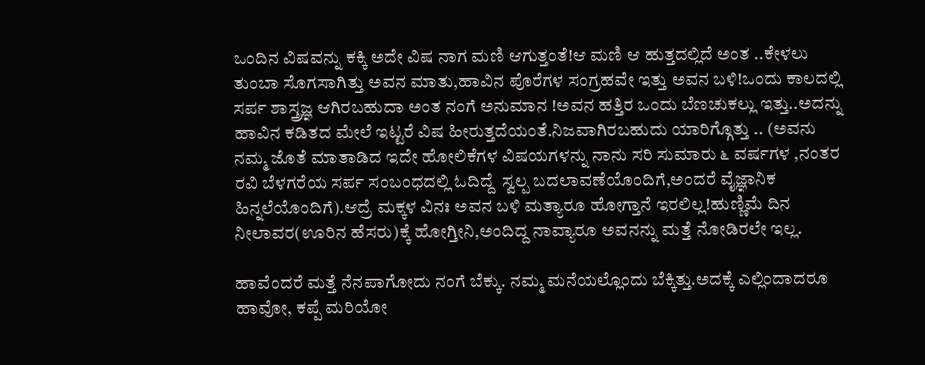ಒಂದಿನ ವಿಷವನ್ನು ಕಕ್ಕಿ ಅದೇ ವಿಷ ನಾಗ ಮಣಿ ಆಗುತ್ತಂತೆ!ಆ ಮಣಿ ಆ ಹುತ್ತದಲ್ಲಿದೆ ಅಂತ ..ಕೇಳಲು ತುಂಬಾ ಸೊಗಸಾಗಿತ್ತು ಅವನ ಮಾತು,ಹಾವಿನ ಪೊರೆಗಳ ಸಂಗ್ರಹವೇ ಇತ್ತು ಅವನ ಬಳಿ!ಒಂದು ಕಾಲದಲ್ಲಿ ಸರ್ಪ ಶಾಸ್ತ್ರಜ್ಞ ಆಗಿರಬಹುದಾ ಅಂತ ನಂಗೆ ಅನುಮಾನ !ಅವನ ಹತ್ತಿರ ಒಂದು ಬೆಣಚುಕಲ್ಲು ಇತ್ತು..ಅದನ್ನು ಹಾವಿನ ಕಡಿತದ ಮೇಲೆ ಇಟ್ಟರೆ ವಿಷ ಹೀರುತ್ತದೆಯಂತೆ.ನಿಜವಾಗಿರಬಹುದು ಯಾರಿಗ್ಗೊತ್ತು .. (ಅವನು ನಮ್ಮ ಜೊತೆ ಮಾತಾಡಿದ ಇದೇ ಹೋಲಿಕೆಗಳ ವಿಷಯಗಳನ್ನು ನಾನು ಸರಿ ಸುಮಾರು ೬ ವರ್ಷಗಳ ,ನಂತರ ರವಿ ಬೆಳಗರೆಯ ಸರ್ಪ ಸಂಬಂಧದಲ್ಲಿ ಓದಿದ್ದೆ  ಸ್ವಲ್ಪ ಬದಲಾವಣೆಯೊಂದಿಗೆ,ಅಂದರೆ ವೈಜ್ಞಾನಿಕ ಹಿನ್ನಲೆಯೊಂದಿಗೆ).ಆದ್ರೆ ಮಕ್ಕಳ ವಿನಃ ಅವನ ಬಳಿ ಮತ್ಯಾರೂ ಹೋಗ್ತಾನೆ ಇರಲಿಲ್ಲ!ಹುಣ್ಣಿಮೆ ದಿನ ನೀಲಾವರ(ಊರಿನ ಹೆಸರು)ಕ್ಕೆ ಹೋಗ್ತೀನಿ,ಅಂದಿದ್ದ ನಾವ್ಯಾರೂ ಅವನನ್ನು ಮತ್ತೆ ನೋಡಿರಲೇ ಇಲ್ಲ.

ಹಾವೆಂದರೆ ಮತ್ತೆ ನೆನಪಾಗೋದು ನಂಗೆ ಬೆಕ್ಕು. ನಮ್ಮ ಮನೆಯಲ್ಲೊಂದು ಬೆಕ್ಕಿತ್ತು.ಅದಕ್ಕೆ ಎಲ್ಲಿಂದಾದರೂ ಹಾವೋ, ಕಪ್ಪೆ ಮರಿಯೋ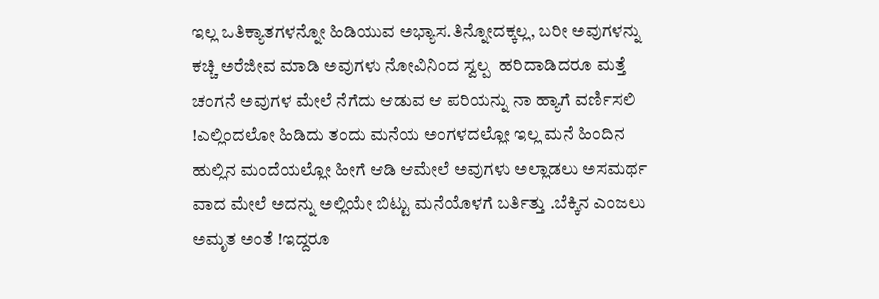ಇಲ್ಲ ಒತಿಕ್ಯಾತಗಳನ್ನೋ ಹಿಡಿಯುವ ಅಭ್ಯಾಸ.ತಿನ್ನೋದಕ್ಕಲ್ಲ, ಬರೀ ಅವುಗಳನ್ನು ಕಚ್ಚಿ ಅರೆಜೀವ ಮಾಡಿ ಅವುಗಳು ನೋವಿನಿಂದ ಸ್ವಲ್ಪ  ಹರಿದಾಡಿದರೂ ಮತ್ತೆ ಚಂಗನೆ ಅವುಗಳ ಮೇಲೆ ನೆಗೆದು ಆಡುವ ಆ ಪರಿಯನ್ನು ನಾ ಹ್ಯಾಗೆ ವರ್ಣಿಸಲಿ !ಎಲ್ಲಿಂದಲೋ ಹಿಡಿದು ತಂದು ಮನೆಯ ಅಂಗಳದಲ್ಲೋ ಇಲ್ಲ ಮನೆ ಹಿಂದಿನ ಹುಲ್ಲಿನ ಮಂದೆಯಲ್ಲೋ ಹೀಗೆ ಆಡಿ ಆಮೇಲೆ ಅವುಗಳು ಅಲ್ಲಾಡಲು ಅಸಮರ್ಥ ವಾದ ಮೇಲೆ ಅದನ್ನು ಅಲ್ಲಿಯೇ ಬಿಟ್ಟು ಮನೆಯೊಳಗೆ ಬರ್ತಿತ್ತು .ಬೆಕ್ಕಿನ ಎಂಜಲು ಅಮೃತ ಅಂತೆ !ಇದ್ದರೂ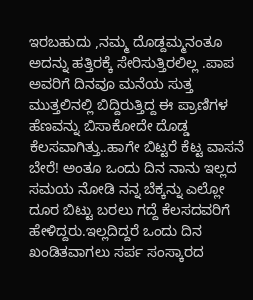ಇರಬಹುದು ,ನಮ್ಮ ದೊಡ್ದಮ್ಮನಂತೂ ಅದನ್ನು ಹತ್ತಿರಕ್ಕೆ ಸೇರಿಸುತ್ತಿರಲಿಲ್ಲ .ಪಾಪ ಅವರಿಗೆ ದಿನವೂ ಮನೆಯ ಸುತ್ತ ಮುತ್ತಲಿನಲ್ಲಿ ಬಿದ್ದಿರುತ್ತಿದ್ದ ಈ ಪ್ರಾಣಿಗಳ ಹೆಣವನ್ನು ಬಿಸಾಕೋದೇ ದೊಡ್ಡ ಕೆಲಸವಾಗಿತ್ತು..ಹಾಗೇ ಬಿಟ್ಟರೆ ಕೆಟ್ಟ ವಾಸನೆ ಬೇರೆ! ಅಂತೂ ಒಂದು ದಿನ ನಾನು ಇಲ್ಲದ ಸಮಯ ನೋಡಿ ನನ್ನ ಬೆಕ್ಕನ್ನು ಎಲ್ಲೋ ದೂರ ಬಿಟ್ಟು ಬರಲು ಗದ್ದೆ ಕೆಲಸದವರಿಗೆ ಹೇಳಿದ್ದರು.ಇಲ್ಲದಿದ್ದರೆ ಒಂದು ದಿನ ಖಂಡಿತವಾಗಲು ಸರ್ಪ ಸಂಸ್ಕಾರದ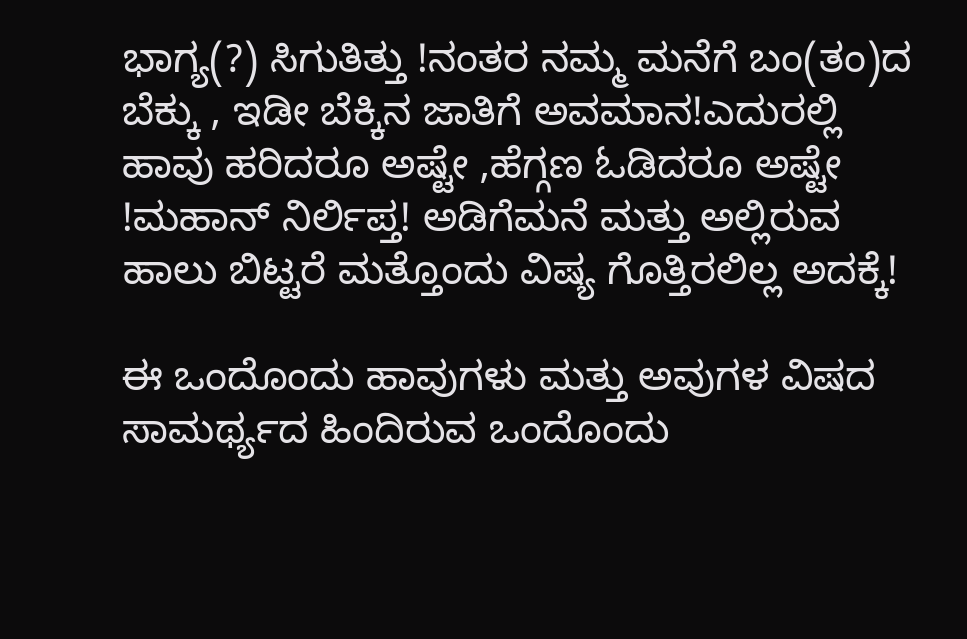ಭಾಗ್ಯ(?) ಸಿಗುತಿತ್ತು !ನಂತರ ನಮ್ಮ ಮನೆಗೆ ಬಂ(ತಂ)ದ ಬೆಕ್ಕು , ಇಡೀ ಬೆಕ್ಕಿನ ಜಾತಿಗೆ ಅವಮಾನ!ಎದುರಲ್ಲಿ ಹಾವು ಹರಿದರೂ ಅಷ್ಟೇ ,ಹೆಗ್ಗಣ ಓಡಿದರೂ ಅಷ್ಟೇ !ಮಹಾನ್ ನಿರ್ಲಿಪ್ತ! ಅಡಿಗೆಮನೆ ಮತ್ತು ಅಲ್ಲಿರುವ ಹಾಲು ಬಿಟ್ಟರೆ ಮತ್ತೊಂದು ವಿಷ್ಯ ಗೊತ್ತಿರಲಿಲ್ಲ ಅದಕ್ಕೆ!

ಈ ಒಂದೊಂದು ಹಾವುಗಳು ಮತ್ತು ಅವುಗಳ ವಿಷದ ಸಾಮರ್ಥ್ಯದ ಹಿಂದಿರುವ ಒಂದೊಂದು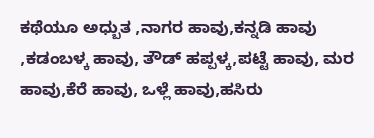ಕಥೆಯೂ ಅಧ್ಬುತ ,ನಾಗರ ಹಾವು,ಕನ್ನಡಿ ಹಾವು ,ಕಡಂಬಳ್ಕ ಹಾವು, ತೌಡ್ ಹಪ್ಪಳ್ಕ,ಪಟ್ಟೆ ಹಾವು, ಮರ ಹಾವು,ಕೆರೆ ಹಾವು, ಒಳ್ಲೆ ಹಾವು,ಹಸಿರು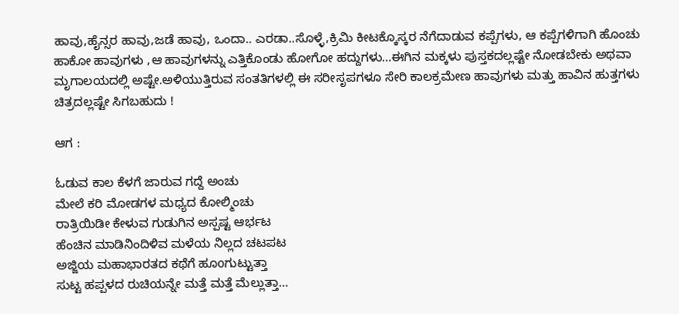ಹಾವು,ಹೈನ್ಸರ ಹಾವು,ಜಡೆ ಹಾವು, ಒಂದಾ.. ಎರಡಾ..ಸೊಳ್ಳೆ,ಕ್ರಿಮಿ ಕೀಟಕ್ಕೊಸ್ಕರ ನೆಗೆದಾಡುವ ಕಪ್ಪೆಗಳು, ಆ ಕಪ್ಪೆಗಳಿಗಾಗಿ ಹೊಂಚು ಹಾಕೋ ಹಾವುಗಳು ,ಆ ಹಾವುಗಳನ್ನು ಎತ್ತಿಕೊಂಡು ಹೋಗೋ ಹದ್ದುಗಳು…ಈಗಿನ ಮಕ್ಕಳು ಪುಸ್ತಕದಲ್ಲಷ್ಟೇ ನೋಡಬೇಕು ಅಥವಾ ಮೃಗಾಲಯದಲ್ಲಿ ಅಷ್ಟೇ.ಅಳಿಯುತ್ತಿರುವ ಸಂತತಿಗಳಲ್ಲಿ ಈ ಸರೀಸೃಪಗಳೂ ಸೇರಿ ಕಾಲಕ್ರಮೇಣ ಹಾವುಗಳು ಮತ್ತು ಹಾವಿನ ಹುತ್ತಗಳು ಚಿತ್ರದಲ್ಲಷ್ಟೇ ಸಿಗಬಹುದು !

ಆಗ :

ಓಡುವ ಕಾಲ ಕೆಳಗೆ ಜಾರುವ ಗದ್ದೆ ಅಂಚು
ಮೇಲೆ ಕರಿ ಮೋಡಗಳ ಮಧ್ಯದ ಕೋಲ್ಮಿಂಚು
ರಾತ್ರಿಯಿಡೀ ಕೇಳುವ ಗುಡುಗಿನ ಅಸ್ಪಷ್ಟ ಆರ್ಭಟ
ಹೆಂಚಿನ ಮಾಡಿನಿಂದಿಳಿವ ಮಳೆಯ ನಿಲ್ಲದ ಚಟಪಟ
ಅಜ್ಜಿಯ ಮಹಾಭಾರತದ ಕಥೆಗೆ ಹೂoಗುಟ್ಟುತ್ತಾ
ಸುಟ್ಟ ಹಪ್ಪಳದ ರುಚಿಯನ್ನೇ ಮತ್ತೆ ಮತ್ತೆ ಮೆಲ್ಲುತ್ತಾ…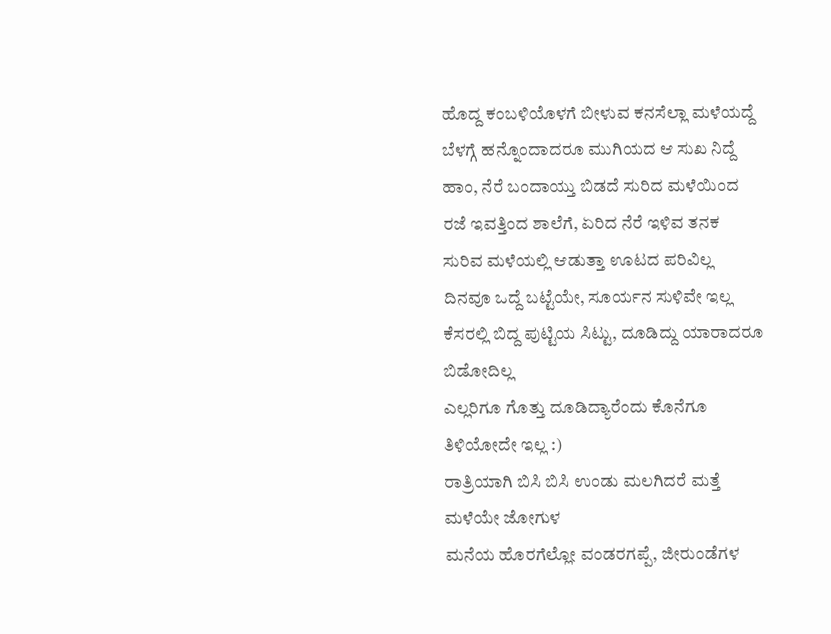ಹೊದ್ದ ಕಂಬಳಿಯೊಳಗೆ ಬೀಳುವ ಕನಸೆಲ್ಲಾ ಮಳೆಯದ್ದೆ
ಬೆಳಗ್ಗೆ ಹನ್ನೊಂದಾದರೂ ಮುಗಿಯದ ಆ ಸುಖ ನಿದ್ದೆ
ಹಾಂ, ನೆರೆ ಬಂದಾಯ್ತು ಬಿಡದೆ ಸುರಿದ ಮಳೆಯಿಂದ
ರಜೆ ಇವತ್ತಿಂದ ಶಾಲೆಗೆ, ಏರಿದ ನೆರೆ ಇಳಿವ ತನಕ
ಸುರಿವ ಮಳೆಯಲ್ಲಿ ಆಡುತ್ತಾ ಊಟದ ಪರಿವಿಲ್ಲ
ದಿನವೂ ಒದ್ದೆ ಬಟ್ಟೆಯೇ, ಸೂರ್ಯನ ಸುಳಿವೇ ಇಲ್ಲ
ಕೆಸರಲ್ಲಿ ಬಿದ್ದ ಪುಟ್ಟಿಯ ಸಿಟ್ಟು, ದೂಡಿದ್ದು ಯಾರಾದರೂ ಬಿಡೋದಿಲ್ಲ
ಎಲ್ಲರಿಗೂ ಗೊತ್ತು ದೂಡಿದ್ಯಾರೆಂದು ಕೊನೆಗೂ ತಿಳಿಯೋದೇ ಇಲ್ಲ :)
ರಾತ್ರಿಯಾಗಿ ಬಿಸಿ ಬಿಸಿ ಉಂಡು ಮಲಗಿದರೆ ಮತ್ತೆ ಮಳೆಯೇ ಜೋಗುಳ
ಮನೆಯ ಹೊರಗೆಲ್ಲೋ ವಂಡರಗಪ್ಪೆ, ಜೀರುಂಡೆಗಳ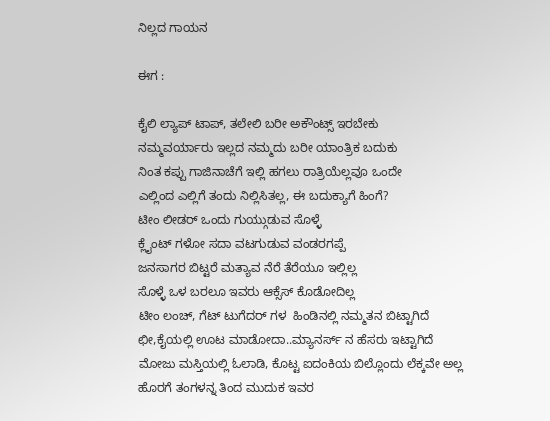ನಿಲ್ಲದ ಗಾಯನ

ಈಗ :

ಕೈಲಿ ಲ್ಯಾಪ್ ಟಾಪ್, ತಲೇಲಿ ಬರೀ ಅಕೌಂಟ್ಸ್ ಇರಬೇಕು
ನಮ್ಮವರ್ಯಾರು ಇಲ್ಲದ ನಮ್ಮದು ಬರೀ ಯಾಂತ್ರಿಕ ಬದುಕು
ನಿಂತ ಕಪ್ಪು ಗಾಜಿನಾಚೆಗೆ ಇಲ್ಲಿ ಹಗಲು ರಾತ್ರಿಯೆಲ್ಲವೂ ಒಂದೇ
ಎಲ್ಲಿಂದ ಎಲ್ಲಿಗೆ ತಂದು ನಿಲ್ಲಿಸಿತಲ್ಲ, ಈ ಬದುಕ್ಯಾಗೆ ಹಿಂಗೆ?
ಟೀಂ ಲೀಡರ್ ಒಂದು ಗುಯ್ಗುಡುವ ಸೊಳ್ಳೆ
ಕ್ಲೈಂಟ್ ಗಳೋ ಸದಾ ವಟಗುಡುವ ವಂಡರಗಪ್ಪೆ
ಜನಸಾಗರ ಬಿಟ್ಟರೆ ಮತ್ಯಾವ ನೆರೆ ತೆರೆಯೂ ಇಲ್ಲಿಲ್ಲ
ಸೊಳ್ಳೆ ಒಳ ಬರಲೂ ಇವರು ಆಕ್ಸೆಸ್ ಕೊಡೋದಿಲ್ಲ
ಟೀಂ ಲಂಚ್, ಗೆಟ್ ಟುಗೆದರ್ ಗಳ  ಹಿಂಡಿನಲ್ಲಿ ನಮ್ಮತನ ಬಿಟ್ಟಾಗಿದೆ
ಛೀ,ಕೈಯಲ್ಲಿ ಊಟ ಮಾಡೋದಾ..ಮ್ಯಾನರ್ಸ್ ನ ಹೆಸರು ಇಟ್ಟಾಗಿದೆ
ಮೋಜು ಮಸ್ತಿಯಲ್ಲಿ ಓಲಾಡಿ, ಕೊಟ್ಟ ಐದಂಕಿಯ ಬಿಲ್ಲೊಂದು ಲೆಕ್ಕವೇ ಅಲ್ಲ
ಹೊರಗೆ ತಂಗಳನ್ನ ತಿಂದ ಮುದುಕ ಇವರ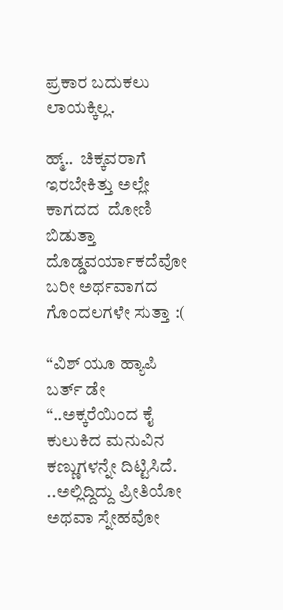ಪ್ರಕಾರ ಬದುಕಲು ಲಾಯಕ್ಕಿಲ್ಲ.

ಹ್ಮ್..  ಚಿಕ್ಕವರಾಗೆ ಇರಬೇಕಿತ್ತು ಅಲ್ಲೇ ಕಾಗದದ  ದೋಣಿ ಬಿಡುತ್ತಾ
ದೊಡ್ಡವರ್ಯಾಕದೆವೋ ಬರೀ ಅರ್ಥವಾಗದ ಗೊಂದಲಗಳೇ ಸುತ್ತಾ :(

“ವಿಶ್ ಯೂ ಹ್ಯಾಪಿ ಬರ್ತ್ ಡೇ “..ಅಕ್ಕರೆಯಿಂದ ಕೈ ಕುಲುಕಿದ ಮನುವಿನ ಕಣ್ಣುಗಳನ್ನೇ ದಿಟ್ಟಿಸಿದೆ. ..ಅಲ್ಲಿದ್ದಿದ್ದು ಪ್ರೀತಿಯೋ ಅಥವಾ ಸ್ನೇಹವೋ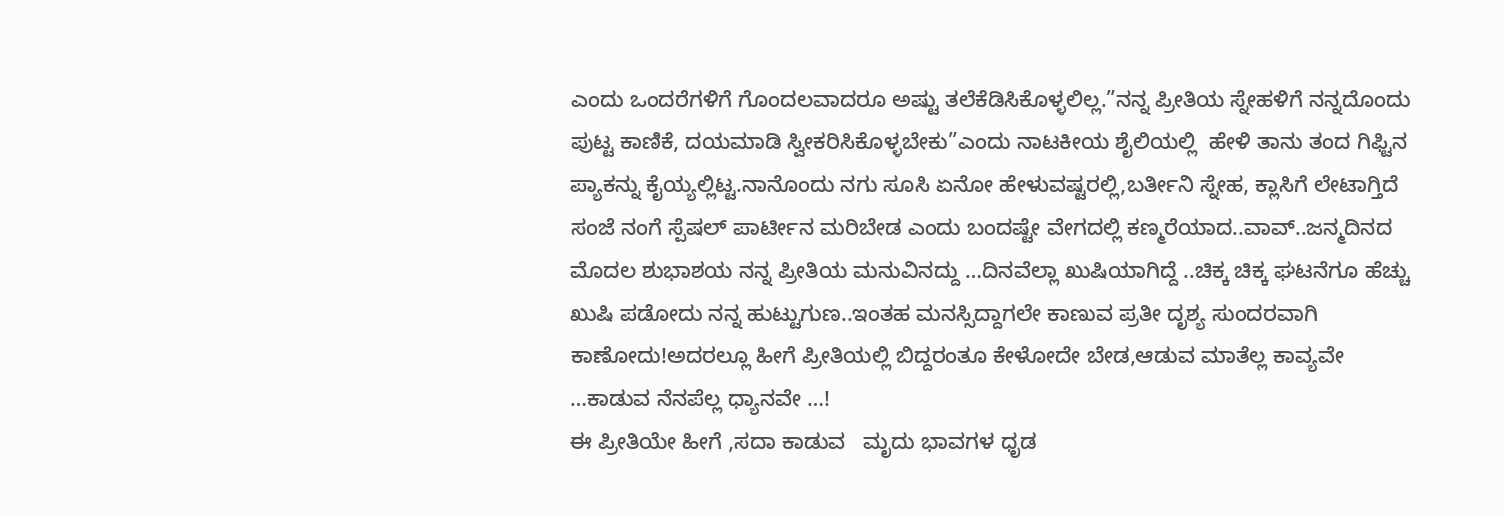ಎಂದು ಒಂದರೆಗಳಿಗೆ ಗೊಂದಲವಾದರೂ ಅಷ್ಟು ತಲೆಕೆಡಿಸಿಕೊಳ್ಳಲಿಲ್ಲ.”ನನ್ನ ಪ್ರೀತಿಯ ಸ್ನೇಹಳಿಗೆ ನನ್ನದೊಂದು ಪುಟ್ಟ ಕಾಣಿಕೆ, ದಯಮಾಡಿ ಸ್ವೀಕರಿಸಿಕೊಳ್ಳಬೇಕು”ಎಂದು ನಾಟಕೀಯ ಶೈಲಿಯಲ್ಲಿ  ಹೇಳಿ ತಾನು ತಂದ ಗಿಫ್ಟಿನ ಪ್ಯಾಕನ್ನು ಕೈಯ್ಯಲ್ಲಿಟ್ಟ.ನಾನೊಂದು ನಗು ಸೂಸಿ ಏನೋ ಹೇಳುವಷ್ಟರಲ್ಲಿ,ಬರ್ತೀನಿ ಸ್ನೇಹ, ಕ್ಲಾಸಿಗೆ ಲೇಟಾಗ್ತಿದೆ ಸಂಜೆ ನಂಗೆ ಸ್ಪೆಷಲ್ ಪಾರ್ಟೀನ ಮರಿಬೇಡ ಎಂದು ಬಂದಷ್ಟೇ ವೇಗದಲ್ಲಿ ಕಣ್ಮರೆಯಾದ..ವಾವ್..ಜನ್ಮದಿನದ ಮೊದಲ ಶುಭಾಶಯ ನನ್ನ ಪ್ರೀತಿಯ ಮನುವಿನದ್ದು …ದಿನವೆಲ್ಲಾ ಖುಷಿಯಾಗಿದ್ದೆ ..ಚಿಕ್ಕ ಚಿಕ್ಕ ಘಟನೆಗೂ ಹೆಚ್ಚು ಖುಷಿ ಪಡೋದು ನನ್ನ ಹುಟ್ಟುಗುಣ..ಇಂತಹ ಮನಸ್ಸಿದ್ದಾಗಲೇ ಕಾಣುವ ಪ್ರತೀ ದೃಶ್ಯ ಸುಂದರವಾಗಿ ಕಾಣೋದು!ಅದರಲ್ಲೂ ಹೀಗೆ ಪ್ರೀತಿಯಲ್ಲಿ ಬಿದ್ದರಂತೂ ಕೇಳೋದೇ ಬೇಡ,ಆಡುವ ಮಾತೆಲ್ಲ ಕಾವ್ಯವೇ …ಕಾಡುವ ನೆನಪೆಲ್ಲ ಧ್ಯಾನವೇ …!
ಈ ಪ್ರೀತಿಯೇ ಹೀಗೆ ,ಸದಾ ಕಾಡುವ   ಮೃದು ಭಾವಗಳ ಧೃಡ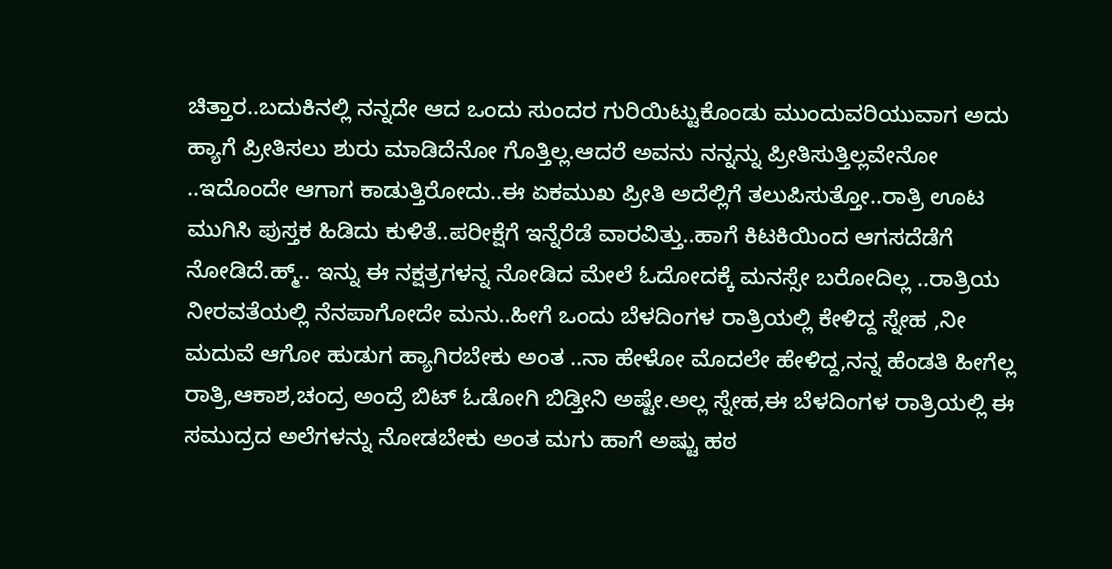ಚಿತ್ತಾರ..ಬದುಕಿನಲ್ಲಿ ನನ್ನದೇ ಆದ ಒಂದು ಸುಂದರ ಗುರಿಯಿಟ್ಟುಕೊಂಡು ಮುಂದುವರಿಯುವಾಗ ಅದು ಹ್ಯಾಗೆ ಪ್ರೀತಿಸಲು ಶುರು ಮಾಡಿದೆನೋ ಗೊತ್ತಿಲ್ಲ.ಆದರೆ ಅವನು ನನ್ನನ್ನು ಪ್ರೀತಿಸುತ್ತಿಲ್ಲವೇನೋ ..ಇದೊಂದೇ ಆಗಾಗ ಕಾಡುತ್ತಿರೋದು..ಈ ಏಕಮುಖ ಪ್ರೀತಿ ಅದೆಲ್ಲಿಗೆ ತಲುಪಿಸುತ್ತೋ..ರಾತ್ರಿ ಊಟ ಮುಗಿಸಿ ಪುಸ್ತಕ ಹಿಡಿದು ಕುಳಿತೆ..ಪರೀಕ್ಷೆಗೆ ಇನ್ನೆರೆಡೆ ವಾರವಿತ್ತು..ಹಾಗೆ ಕಿಟಕಿಯಿಂದ ಆಗಸದೆಡೆಗೆ ನೋಡಿದೆ.ಹ್ಮ್.. ಇನ್ನು ಈ ನಕ್ಷತ್ರಗಳನ್ನ ನೋಡಿದ ಮೇಲೆ ಓದೋದಕ್ಕೆ ಮನಸ್ಸೇ ಬರೋದಿಲ್ಲ ..ರಾತ್ರಿಯ ನೀರವತೆಯಲ್ಲಿ ನೆನಪಾಗೋದೇ ಮನು..ಹೀಗೆ ಒಂದು ಬೆಳದಿಂಗಳ ರಾತ್ರಿಯಲ್ಲಿ ಕೇಳಿದ್ದ ಸ್ನೇಹ ,ನೀ ಮದುವೆ ಆಗೋ ಹುಡುಗ ಹ್ಯಾಗಿರಬೇಕು ಅಂತ ..ನಾ ಹೇಳೋ ಮೊದಲೇ ಹೇಳಿದ್ದ,ನನ್ನ ಹೆಂಡತಿ ಹೀಗೆಲ್ಲ ರಾತ್ರಿ,ಆಕಾಶ,ಚಂದ್ರ ಅಂದ್ರೆ ಬಿಟ್ ಓಡೋಗಿ ಬಿಡ್ತೀನಿ ಅಷ್ಟೇ.ಅಲ್ಲ ಸ್ನೇಹ,ಈ ಬೆಳದಿಂಗಳ ರಾತ್ರಿಯಲ್ಲಿ ಈ ಸಮುದ್ರದ ಅಲೆಗಳನ್ನು ನೋಡಬೇಕು ಅಂತ ಮಗು ಹಾಗೆ ಅಷ್ಟು ಹಠ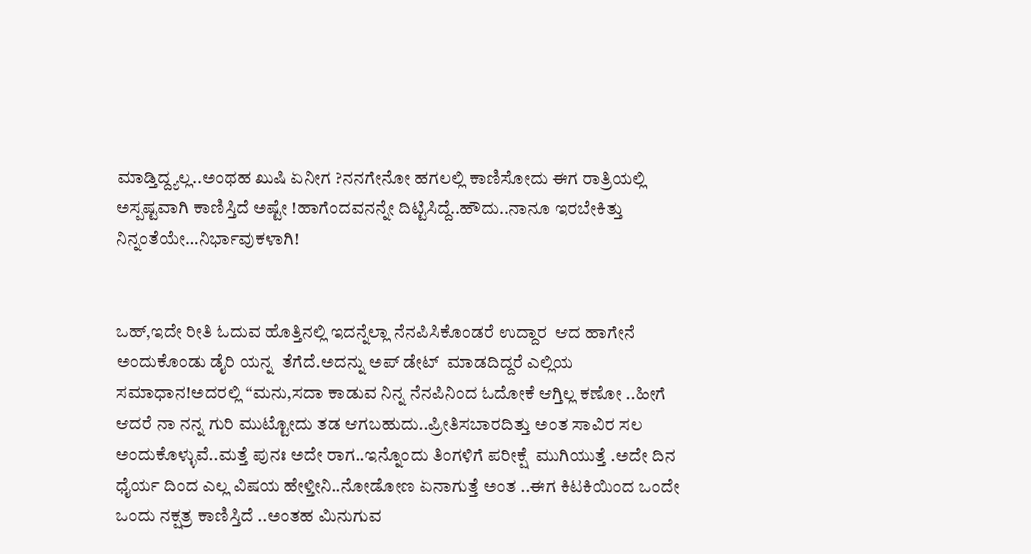ಮಾಡ್ತಿದ್ದ್ಯಲ್ಲ..ಅಂಥಹ ಖುಷಿ ಏನೀಗ ?ನನಗೇನೋ ಹಗಲಲ್ಲಿ ಕಾಣಿಸೋದು ಈಗ ರಾತ್ರಿಯಲ್ಲಿ  ಅಸ್ಪಷ್ಟವಾಗಿ ಕಾಣಿಸ್ತಿದೆ ಅಷ್ಟೇ !ಹಾಗೆಂದವನನ್ನೇ ದಿಟ್ಟಿಸಿದ್ದೆ..ಹೌದು..ನಾನೂ ಇರಬೇಕಿತ್ತು ನಿನ್ನಂತೆಯೇ…ನಿರ್ಭಾವುಕಳಾಗಿ!


ಒಹ್,ಇದೇ ರೀತಿ ಓದುವ ಹೊತ್ತಿನಲ್ಲಿ ಇದನ್ನೆಲ್ಲಾ ನೆನಪಿಸಿಕೊಂಡರೆ ಉದ್ದಾರ  ಆದ ಹಾಗೇನೆ ಅಂದುಕೊಂಡು ಡೈರಿ ಯನ್ನ  ತೆಗೆದೆ.ಅದನ್ನು ಅಪ್ ಡೇಟ್  ಮಾಡದಿದ್ದರೆ ಎಲ್ಲಿಯ ಸಮಾಧಾನ!ಅದರಲ್ಲಿ “ಮನು,ಸದಾ ಕಾಡುವ ನಿನ್ನ ನೆನಪಿನಿಂದ ಓದೋಕೆ ಆಗ್ತಿಲ್ಲ ಕಣೋ ..ಹೀಗೆ ಆದರೆ ನಾ ನನ್ನ ಗುರಿ ಮುಟ್ಟೋದು ತಡ ಆಗಬಹುದು..ಪ್ರೀತಿಸಬಾರದಿತ್ತು ಅಂತ ಸಾವಿರ ಸಲ ಅಂದುಕೊಳ್ಳುವೆ..ಮತ್ತೆ ಪುನಃ ಅದೇ ರಾಗ..ಇನ್ನೊಂದು ತಿಂಗಳಿಗೆ ಪರೀಕ್ಷೆ  ಮುಗಿಯುತ್ತೆ .ಅದೇ ದಿನ ಧೈರ್ಯ ದಿಂದ ಎಲ್ಲ ವಿಷಯ ಹೇಳ್ತೀನಿ..ನೋಡೋಣ ಏನಾಗುತ್ತೆ ಅಂತ ..ಈಗ ಕಿಟಕಿಯಿಂದ ಒಂದೇ ಒಂದು ನಕ್ಷತ್ರ ಕಾಣಿಸ್ತಿದೆ ..ಅಂತಹ ಮಿನುಗುವ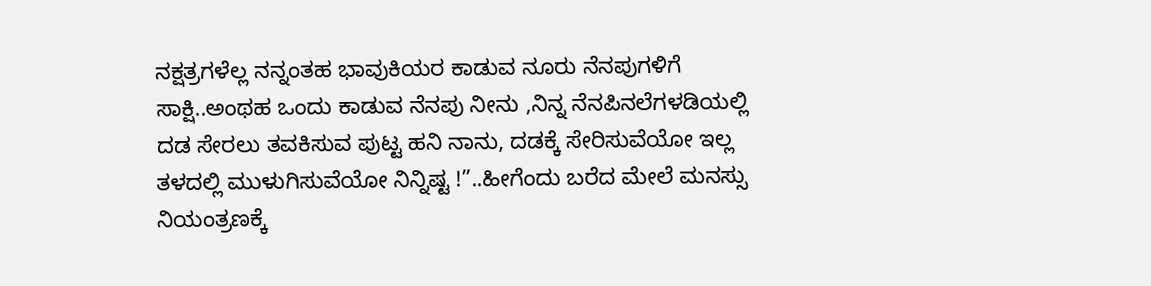ನಕ್ಷತ್ರಗಳೆಲ್ಲ ನನ್ನಂತಹ ಭಾವುಕಿಯರ ಕಾಡುವ ನೂರು ನೆನಪುಗಳಿಗೆ ಸಾಕ್ಷಿ..ಅಂಥಹ ಒಂದು ಕಾಡುವ ನೆನಪು ನೀನು ,ನಿನ್ನ ನೆನಪಿನಲೆಗಳಡಿಯಲ್ಲಿ ದಡ ಸೇರಲು ತವಕಿಸುವ ಪುಟ್ಟ ಹನಿ ನಾನು, ದಡಕ್ಕೆ ಸೇರಿಸುವೆಯೋ ಇಲ್ಲ ತಳದಲ್ಲಿ ಮುಳುಗಿಸುವೆಯೋ ನಿನ್ನಿಷ್ಟ !”..ಹೀಗೆಂದು ಬರೆದ ಮೇಲೆ ಮನಸ್ಸು ನಿಯಂತ್ರಣಕ್ಕೆ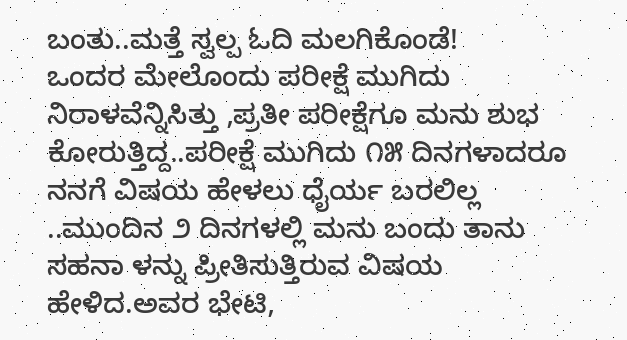ಬಂತು..ಮತ್ತೆ ಸ್ವಲ್ಪ ಓದಿ ಮಲಗಿಕೊಂಡೆ!
ಒಂದರ ಮೇಲೊಂದು ಪರೀಕ್ಷೆ ಮುಗಿದು ನಿರಾಳವೆನ್ನಿಸಿತ್ತು ,ಪ್ರತೀ ಪರೀಕ್ಷೆಗೂ ಮನು ಶುಭ ಕೋರುತ್ತಿದ್ದ..ಪರೀಕ್ಷೆ ಮುಗಿದು ೧೫ ದಿನಗಳಾದರೂ ನನಗೆ ವಿಷಯ ಹೇಳಲು ಧೈರ್ಯ ಬರಲಿಲ್ಲ ..ಮುಂದಿನ ೨ ದಿನಗಳಲ್ಲಿ ಮನು ಬಂದು ತಾನು ಸಹನಾ ಳನ್ನು ಪ್ರೀತಿಸುತ್ತಿರುವ ವಿಷಯ ಹೇಳಿದ.ಅವರ ಭೇಟಿ,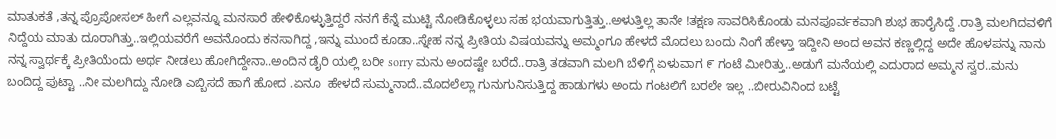ಮಾತುಕತೆ ,ತನ್ನ ಪ್ರೊಪೋಸಲ್ ಹೀಗೆ ಎಲ್ಲವನ್ನೂ ಮನಸಾರೆ ಹೇಳಿಕೊಳ್ಳುತ್ತಿದ್ದರೆ ನನಗೆ ಕೆನ್ನೆ ಮುಟ್ಟಿ ನೋಡಿಕೊಳ್ಳಲು ಸಹ ಭಯವಾಗುತ್ತಿತ್ತು..ಅಳುತ್ತಿಲ್ಲ ತಾನೇ !ತಕ್ಷಣ ಸಾವರಿಸಿಕೊಂಡು ಮನಪೂರ್ವಕವಾಗಿ ಶುಭ ಹಾರೈಸಿದ್ದೆ .ರಾತ್ರಿ ಮಲಗಿದವಳಿಗೆ ನಿದ್ದೆಯ ಮಾತು ದೂರಾಗಿತ್ತು..ಇಲ್ಲಿಯವರೆಗೆ ಅವನೊಂದು ಕನಸಾಗಿದ್ದ ,ಇನ್ನು ಮುಂದೆ ಕೂಡಾ..ಸ್ನೇಹ ನನ್ನ ಪ್ರೀತಿಯ ವಿಷಯವನ್ನು ಅಮ್ಮಂಗೂ ಹೇಳದೆ ಮೊದಲು ಬಂದು ನಿಂಗೆ ಹೇಳ್ತಾ ಇದ್ದೀನಿ ಅಂದ ಅವನ ಕಣ್ಣಲ್ಲಿದ್ದ ಅದೇ ಹೊಳಪನ್ನು ನಾನು ನನ್ನ ಸ್ವಾರ್ಥಕ್ಕೆ ಪ್ರೀತಿಯೆಂದು ಅರ್ಥ ನೀಡಲು ಹೋಗಿದ್ದೇನಾ..ಅಂದಿನ ಡೈರಿ ಯಲ್ಲಿ ಬರೀ sorry ಮನು ಅಂದಷ್ಟೇ ಬರೆದೆ..ರಾತ್ರಿ ತಡವಾಗಿ ಮಲಗಿ ಬೆಳಿಗ್ಗೆ ಏಳುವಾಗ ೯ ಗಂಟೆ ಮೀರಿತ್ತು..ಅಡುಗೆ ಮನೆಯಲ್ಲಿ ಎದುರಾದ ಅಮ್ಮನ ಸ್ವರ..ಮನು ಬಂದಿದ್ದ ಪುಟ್ಟಾ ..ನೀ ಮಲಗಿದ್ದು ನೋಡಿ ಎಬ್ಬಿಸದೆ ಹಾಗೆ ಹೋದ .ಏನೂ  ಹೇಳದೆ ಸುಮ್ಮನಾದೆ..ಮೊದಲೆಲ್ಲಾ ಗುನುಗುನಿಸುತ್ತಿದ್ದ ಹಾಡುಗಳು ಅಂದು ಗಂಟಲಿಗೆ ಬರಲೇ ಇಲ್ಲ ..ಬೀರುವಿನಿಂದ ಬಟ್ಟೆ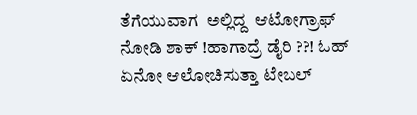ತೆಗೆಯುವಾಗ  ಅಲ್ಲಿದ್ದ  ಆಟೋಗ್ರಾಫ್ ನೋಡಿ ಶಾಕ್ !ಹಾಗಾದ್ರೆ ಡೈರಿ ??! ಓಹ್  ಏನೋ ಆಲೋಚಿಸುತ್ತಾ ಟೇಬಲ್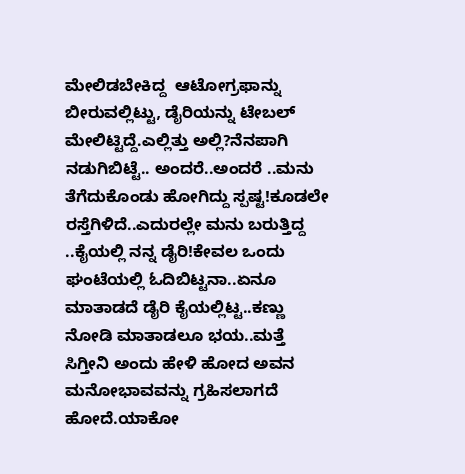ಮೇಲಿಡಬೇಕಿದ್ದ  ಆಟೋಗ್ರಫಾನ್ನು ಬೀರುವಲ್ಲಿಟ್ಟು, ಡೈರಿಯನ್ನು ಟೇಬಲ್ ಮೇಲಿಟ್ಟಿದ್ದೆ.ಎಲ್ಲಿತ್ತು ಅಲ್ಲಿ?ನೆನಪಾಗಿ ನಡುಗಿಬಿಟ್ಟೆ.. ಅಂದರೆ..ಅಂದರೆ ..ಮನು ತೆಗೆದುಕೊಂಡು ಹೋಗಿದ್ದು ಸ್ಪಷ್ಟ!ಕೂಡಲೇ ರಸ್ತೆಗಿಳಿದೆ..ಎದುರಲ್ಲೇ ಮನು ಬರುತ್ತಿದ್ದ ..ಕೈಯಲ್ಲಿ ನನ್ನ ಡೈರಿ!ಕೇವಲ ಒಂದು ಘಂಟೆಯಲ್ಲಿ ಓದಿಬಿಟ್ಟನಾ..ಏನೂ ಮಾತಾಡದೆ ಡೈರಿ ಕೈಯಲ್ಲಿಟ್ಟ..ಕಣ್ಣು ನೋಡಿ ಮಾತಾಡಲೂ ಭಯ..ಮತ್ತೆ ಸಿಗ್ತೀನಿ ಅಂದು ಹೇಳಿ ಹೋದ ಅವನ ಮನೋಭಾವವನ್ನು ಗ್ರಹಿಸಲಾಗದೆ ಹೋದೆ.ಯಾಕೋ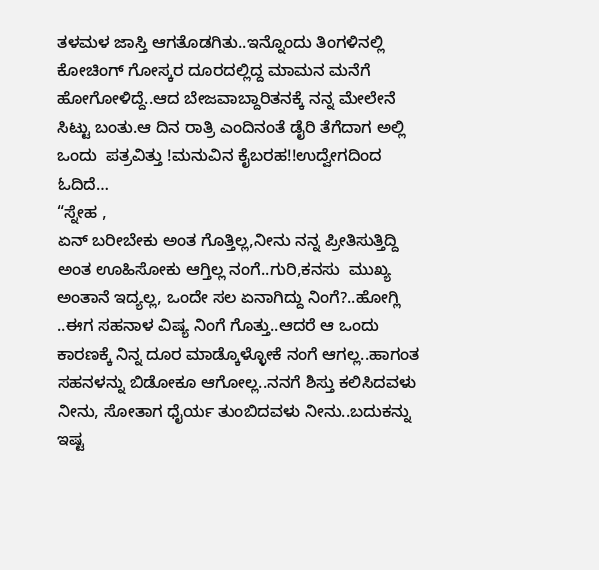ತಳಮಳ ಜಾಸ್ತಿ ಆಗತೊಡಗಿತು..ಇನ್ನೊಂದು ತಿಂಗಳಿನಲ್ಲಿ ಕೋಚಿಂಗ್ ಗೋಸ್ಕರ ದೂರದಲ್ಲಿದ್ದ ಮಾಮನ ಮನೆಗೆ ಹೋಗೋಳಿದ್ದೆ..ಆದ ಬೇಜವಾಬ್ದಾರಿತನಕ್ಕೆ ನನ್ನ ಮೇಲೇನೆ ಸಿಟ್ಟು ಬಂತು.ಆ ದಿನ ರಾತ್ರಿ ಎಂದಿನಂತೆ ಡೈರಿ ತೆಗೆದಾಗ ಅಲ್ಲಿ ಒಂದು  ಪತ್ರವಿತ್ತು !ಮನುವಿನ ಕೈಬರಹ!!ಉದ್ವೇಗದಿಂದ ಓದಿದೆ…
“ಸ್ನೇಹ ,
ಏನ್ ಬರೀಬೇಕು ಅಂತ ಗೊತ್ತಿಲ್ಲ,ನೀನು ನನ್ನ ಪ್ರೀತಿಸುತ್ತಿದ್ದಿ ಅಂತ ಊಹಿಸೋಕು ಆಗ್ತಿಲ್ಲ ನಂಗೆ..ಗುರಿ,ಕನಸು  ಮುಖ್ಯ ಅಂತಾನೆ ಇದ್ಯಲ್ಲ, ಒಂದೇ ಸಲ ಏನಾಗಿದ್ದು ನಿಂಗೆ?..ಹೋಗ್ಲಿ ..ಈಗ ಸಹನಾಳ ವಿಷ್ಯ ನಿಂಗೆ ಗೊತ್ತು..ಆದರೆ ಆ ಒಂದು ಕಾರಣಕ್ಕೆ ನಿನ್ನ ದೂರ ಮಾಡ್ಕೊಳ್ಳೋಕೆ ನಂಗೆ ಆಗಲ್ಲ..ಹಾಗಂತ ಸಹನಳನ್ನು ಬಿಡೋಕೂ ಆಗೋಲ್ಲ..ನನಗೆ ಶಿಸ್ತು ಕಲಿಸಿದವಳು ನೀನು, ಸೋತಾಗ ಧೈರ್ಯ ತುಂಬಿದವಳು ನೀನು..ಬದುಕನ್ನು ಇಷ್ಟ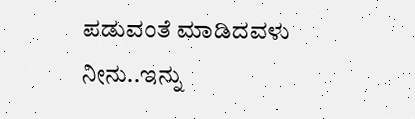ಪಡುವಂತೆ ಮಾಡಿದವಳು ನೀನು..ಇನ್ನು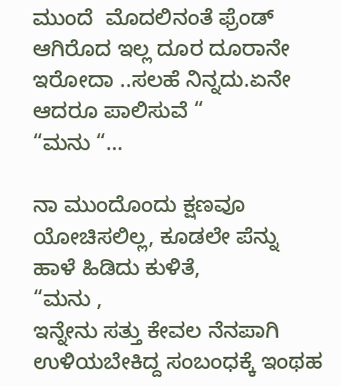ಮುಂದೆ  ಮೊದಲಿನಂತೆ ಫ್ರೆಂಡ್ ಆಗಿರೊದ ಇಲ್ಲ ದೂರ ದೂರಾನೇ ಇರೋದಾ ..ಸಲಹೆ ನಿನ್ನದು.ಏನೇ ಆದರೂ ಪಾಲಿಸುವೆ “
“ಮನು “…

ನಾ ಮುಂದೊಂದು ಕ್ಷಣವೂ  ಯೋಚಿಸಲಿಲ್ಲ, ಕೂಡಲೇ ಪೆನ್ನು  ಹಾಳೆ ಹಿಡಿದು ಕುಳಿತೆ,
“ಮನು ,
ಇನ್ನೇನು ಸತ್ತು ಕೇವಲ ನೆನಪಾಗಿ ಉಳಿಯಬೇಕಿದ್ದ ಸಂಬಂಧಕ್ಕೆ ಇಂಥಹ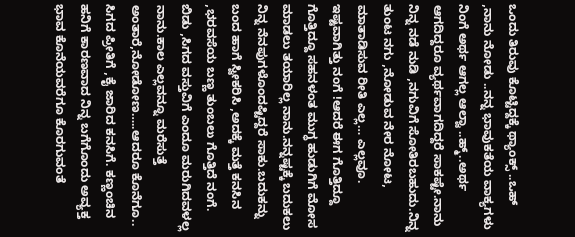ಒಂದು ತಿರುವು ಕೊಟ್ಟಿದ್ದಕ್ಕೆ ಥ್ಯಾಂಕ್ಸ್ ..ಒಹ್ ,ನಾನು ನೋಡು ..ನನ್ನ ಭಾವುಕತೆಯ ವಾಕ್ಯಗಳು ನಿಂಗೆ ಅರ್ಥ ಆಗಲ್ಲ ಆಲ್ವಾ ..ಹ್ಮ್..ಅರ್ಥ ಆಗದಿದ್ದರೂ ವ್ಯರ್ಥವಾಗದಿದ್ದರೆ ಸಾಕಷ್ಟೇ.ನಾನು ನಿನ್ನ ನಡೆ ನುಡಿ ,ನಗುವಿಗೆ ಸೋತಿರಬಹುದು.ನಿನ್ನ ತುಂಟ ನಗು ,ನೋಡುವ ನೇರ ನೋಟ, ಮಾತಾಡಿಸುವ ರೀತಿ ಎಲ್ಲ… ಎಲ್ಲವೂ. ಇಷ್ಟವಾಗಿತ್ತು ನಂಗೆ !ಆದರೆ ಈಗ ಗೊತ್ತಿದ್ದೂ ಗೊತ್ತಿದ್ದೂ ಸಹನಳಂತ ಮುಗ್ಧ ಹುಡುಗಿಗೆ ಮೋಸ ಮಾಡಲು ತಯಾರಿಲ್ಲ ನಾನು.ನನ್ನಷ್ಟಕ್ಕೆ ಬದುಕಲು ನಿನ್ನ ನೆನಪುಗಳೊಂದಷ್ಟಿದ್ದರೆ ಸಾಕು.ಬದುಕನ್ನು ಬಂದ ಹಾಗೆ ಸ್ವೀಕರಿಸಿ ,ಅದಕ್ಕೆ ಮತ್ತೆ ಕನಸಿನ ,ಭರವಸೆಯ ಬಣ್ಣ ತುಂಬಲು ಗೊತ್ತಿದೆ ನಂಗೆ. ಬಿಡು ,ಸಿಗದ ವಸ್ತುವಿಗೆ ಎಂದೂ ಮರುಗಿದವಳಲ್ಲ ನಾನು.ಕಾಲ ಎಲ್ಲವನ್ನೂ ಮರೆಸುತ್ತೆ ಅಂತಾರೆ,ನೋಡೋಣ…..ಆದರೂ ಕೊನೆಗೂ.. ಸಿಗದ ಪ್ರೀತಿಗೆ ,ಕೈ ಜಾರಿದ ಕನಸಿಗೆ. ಕಣ್ಣಂಚಿನ ಹನಿಗೆ ಕಾರಣವಾದ ನಿನ್ನ ಬಗೆಗೊಂದು ಅವ್ಯಕ್ತ ಭಾವ ಕೊನೆಯವರೆಗೂ ಕೊರಗುವಂತೆ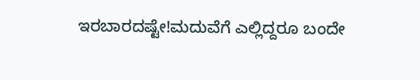ಇರಬಾರದಷ್ಟೇ!ಮದುವೆಗೆ ಎಲ್ಲಿದ್ದರೂ ಬಂದೇ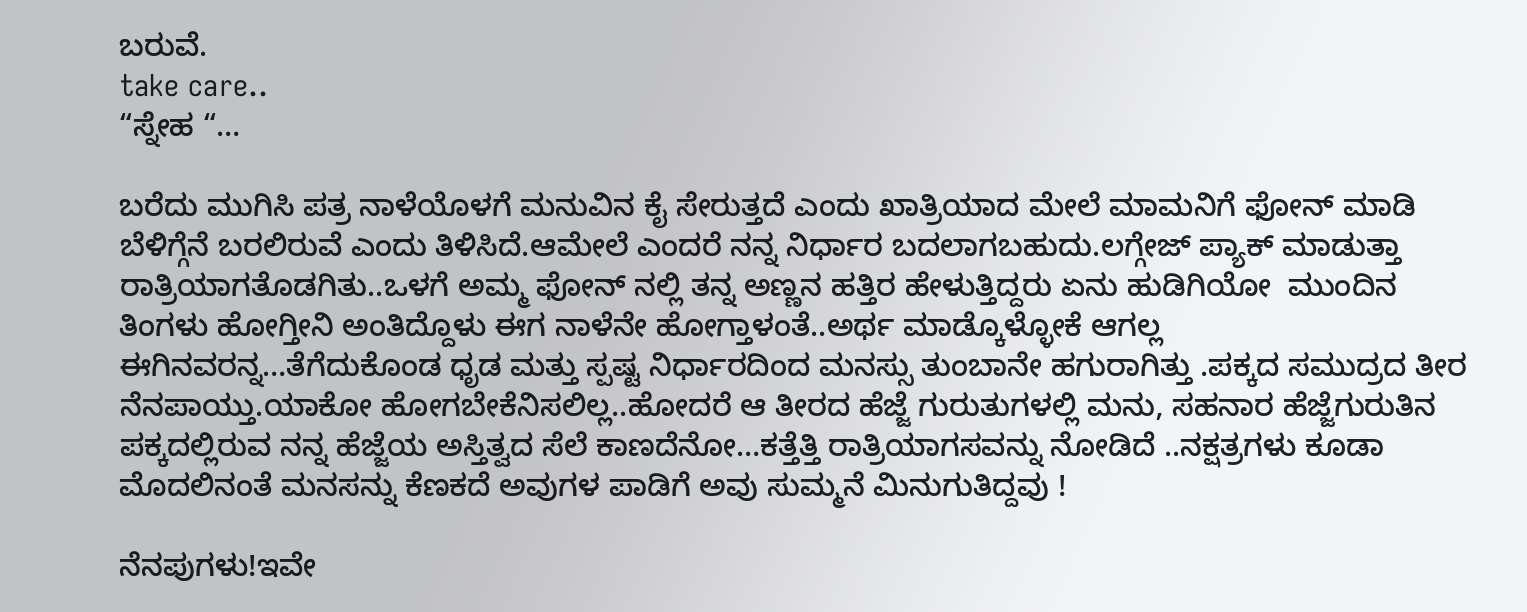ಬರುವೆ.
take care..
“ಸ್ನೇಹ “…

ಬರೆದು ಮುಗಿಸಿ ಪತ್ರ ನಾಳೆಯೊಳಗೆ ಮನುವಿನ ಕೈ ಸೇರುತ್ತದೆ ಎಂದು ಖಾತ್ರಿಯಾದ ಮೇಲೆ ಮಾಮನಿಗೆ ಫೋನ್ ಮಾಡಿ ಬೆಳಿಗ್ಗೆನೆ ಬರಲಿರುವೆ ಎಂದು ತಿಳಿಸಿದೆ.ಆಮೇಲೆ ಎಂದರೆ ನನ್ನ ನಿರ್ಧಾರ ಬದಲಾಗಬಹುದು.ಲಗ್ಗೇಜ್ ಪ್ಯಾಕ್ ಮಾಡುತ್ತಾ ರಾತ್ರಿಯಾಗತೊಡಗಿತು..ಒಳಗೆ ಅಮ್ಮ ಫೋನ್ ನಲ್ಲಿ ತನ್ನ ಅಣ್ಣನ ಹತ್ತಿರ ಹೇಳುತ್ತಿದ್ದರು ಏನು ಹುಡಿಗಿಯೋ  ಮುಂದಿನ ತಿಂಗಳು ಹೋಗ್ತೀನಿ ಅಂತಿದ್ದೊಳು ಈಗ ನಾಳೆನೇ ಹೋಗ್ತಾಳಂತೆ..ಅರ್ಥ ಮಾಡ್ಕೊಳ್ಳೋಕೆ ಆಗಲ್ಲ ಈಗಿನವರನ್ನ…ತೆಗೆದುಕೊಂಡ ಧೃಡ ಮತ್ತು ಸ್ಪಷ್ಟ ನಿರ್ಧಾರದಿಂದ ಮನಸ್ಸು ತುಂಬಾನೇ ಹಗುರಾಗಿತ್ತು .ಪಕ್ಕದ ಸಮುದ್ರದ ತೀರ ನೆನಪಾಯ್ತು.ಯಾಕೋ ಹೋಗಬೇಕೆನಿಸಲಿಲ್ಲ..ಹೋದರೆ ಆ ತೀರದ ಹೆಜ್ಜೆ ಗುರುತುಗಳಲ್ಲಿ ಮನು, ಸಹನಾರ ಹೆಜ್ಜೆಗುರುತಿನ ಪಕ್ಕದಲ್ಲಿರುವ ನನ್ನ ಹೆಜ್ಜೆಯ ಅಸ್ತಿತ್ವದ ಸೆಲೆ ಕಾಣದೆನೋ…ಕತ್ತೆತ್ತಿ ರಾತ್ರಿಯಾಗಸವನ್ನು ನೋಡಿದೆ ..ನಕ್ಷತ್ರಗಳು ಕೂಡಾ ಮೊದಲಿನಂತೆ ಮನಸನ್ನು ಕೆಣಕದೆ ಅವುಗಳ ಪಾಡಿಗೆ ಅವು ಸುಮ್ಮನೆ ಮಿನುಗುತಿದ್ದವು !

ನೆನಪುಗಳು!ಇವೇ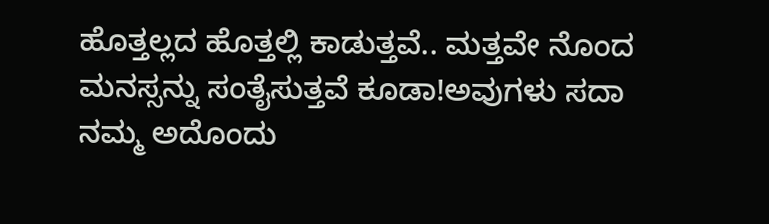ಹೊತ್ತಲ್ಲದ ಹೊತ್ತಲ್ಲಿ ಕಾಡುತ್ತವೆ.. ಮತ್ತವೇ ನೊಂದ ಮನಸ್ಸನ್ನು ಸಂತೈಸುತ್ತವೆ ಕೂಡಾ!ಅವುಗಳು ಸದಾ ನಮ್ಮ ಅದೊಂದು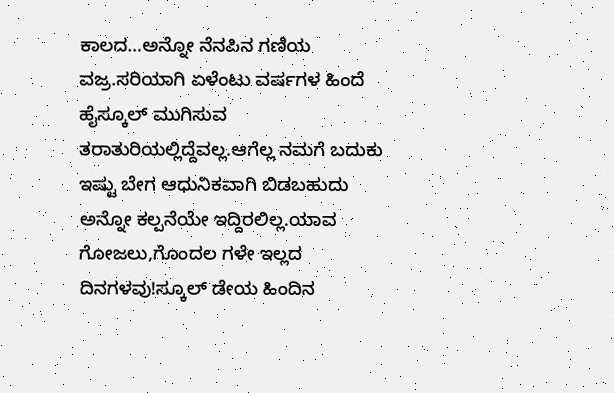ಕಾಲದ…ಅನ್ನೋ ನೆನಪಿನ ಗಣಿಯ ವಜ್ರ.ಸರಿಯಾಗಿ ಏಳೆಂಟು ವರ್ಷಗಳ ಹಿಂದೆ ಹೈಸ್ಕೂಲ್ ಮುಗಿಸುವ ತರಾತುರಿಯಲ್ಲಿದ್ದೆವಲ್ಲ.ಆಗೆಲ್ಲ ನಮಗೆ ಬದುಕು ಇಷ್ಟು ಬೇಗ ಆಧುನಿಕವಾಗಿ ಬಿಡಬಹುದು ಅನ್ನೋ ಕಲ್ಪನೆಯೇ ಇದ್ದಿರಲಿಲ್ಲ.ಯಾವ ಗೋಜಲು,ಗೊಂದಲ ಗಳೇ ಇಲ್ಲದ ದಿನಗಳವು!ಸ್ಕೂಲ್ ಡೇಯ ಹಿಂದಿನ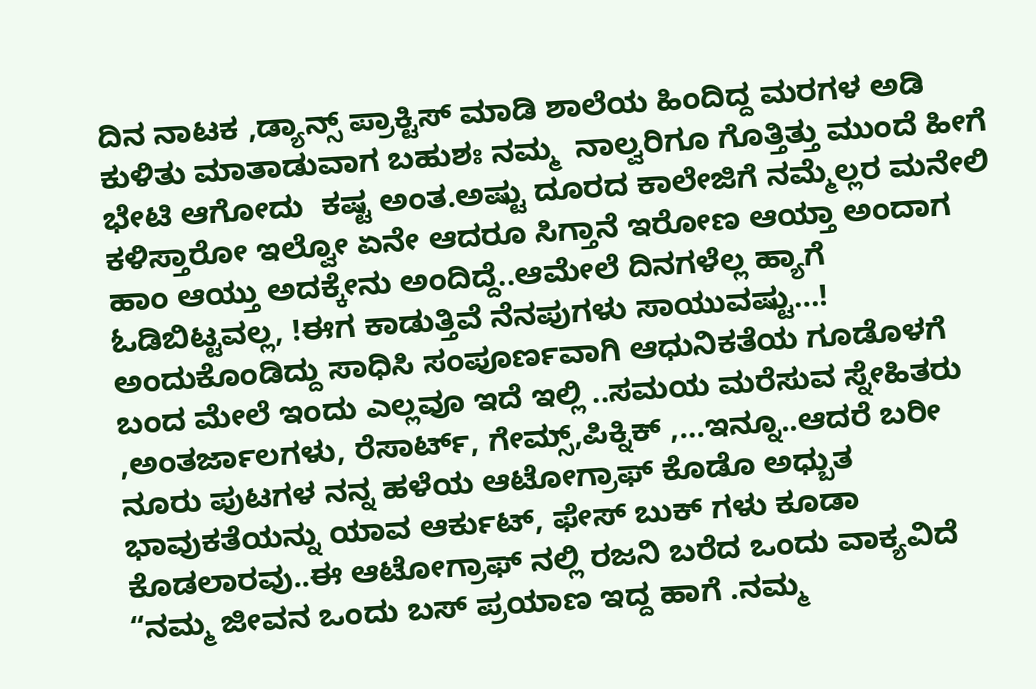ದಿನ ನಾಟಕ ,ಡ್ಯಾನ್ಸ್ ಪ್ರಾಕ್ಟಿಸ್ ಮಾಡಿ ಶಾಲೆಯ ಹಿಂದಿದ್ದ ಮರಗಳ ಅಡಿ ಕುಳಿತು ಮಾತಾಡುವಾಗ ಬಹುಶಃ ನಮ್ಮ  ನಾಲ್ವರಿಗೂ ಗೊತ್ತಿತ್ತು ಮುಂದೆ ಹೀಗೆ  ಭೇಟಿ ಆಗೋದು  ಕಷ್ಟ ಅಂತ.ಅಷ್ಟು ದೂರದ ಕಾಲೇಜಿಗೆ ನಮ್ಮೆಲ್ಲರ ಮನೇಲಿ ಕಳಿಸ್ತಾರೋ ಇಲ್ವೋ ಏನೇ ಆದರೂ ಸಿಗ್ತಾನೆ ಇರೋಣ ಆಯ್ತಾ ಅಂದಾಗ ಹಾಂ ಆಯ್ತು ಅದಕ್ಕೇನು ಅಂದಿದ್ದೆ..ಆಮೇಲೆ ದಿನಗಳೆಲ್ಲ ಹ್ಯಾಗೆ ಓಡಿಬಿಟ್ಟವಲ್ಲ, !ಈಗ ಕಾಡುತ್ತಿವೆ ನೆನಪುಗಳು ಸಾಯುವಷ್ಟು…!
ಅಂದುಕೊಂಡಿದ್ದು ಸಾಧಿಸಿ ಸಂಪೂರ್ಣವಾಗಿ ಆಧುನಿಕತೆಯ ಗೂಡೊಳಗೆ  ಬಂದ ಮೇಲೆ ಇಂದು ಎಲ್ಲವೂ ಇದೆ ಇಲ್ಲಿ ..ಸಮಯ ಮರೆಸುವ ಸ್ನೇಹಿತರು ,ಅಂತರ್ಜಾಲಗಳು, ರೆಸಾರ್ಟ್, ಗೇಮ್ಸ್,ಪಿಕ್ನಿಕ್ ,…ಇನ್ನೂ..ಆದರೆ ಬರೀ ನೂರು ಪುಟಗಳ ನನ್ನ ಹಳೆಯ ಆಟೋಗ್ರಾಫ್ ಕೊಡೊ ಅಧ್ಬುತ ಭಾವುಕತೆಯನ್ನು ಯಾವ ಆರ್ಕುಟ್, ಫೇಸ್ ಬುಕ್ ಗಳು ಕೂಡಾ ಕೊಡಲಾರವು..ಈ ಆಟೋಗ್ರಾಫ್ ನಲ್ಲಿ ರಜನಿ ಬರೆದ ಒಂದು ವಾಕ್ಯವಿದೆ “ನಮ್ಮ ಜೀವನ ಒಂದು ಬಸ್ ಪ್ರಯಾಣ ಇದ್ದ ಹಾಗೆ .ನಮ್ಮ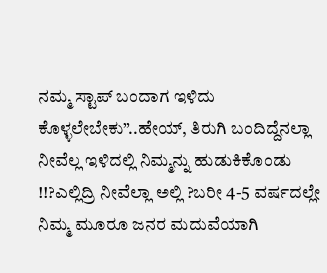ನಮ್ಮ ಸ್ಟಾಪ್ ಬಂದಾಗ ಇಳಿದು ಕೊಳ್ಳಲೇಬೇಕು”..ಹೇಯ್, ತಿರುಗಿ ಬಂದಿದ್ದೆನಲ್ಲಾ  ನೀವೆಲ್ಲ ಇಳಿದಲ್ಲಿ ನಿಮ್ಮನ್ನು ಹುಡುಕಿಕೊಂಡು !!?ಎಲ್ಲಿದ್ರಿ ನೀವೆಲ್ಲಾ ಅಲ್ಲಿ ?ಬರೀ 4-5 ವರ್ಷದಲ್ಲೇ ನಿಮ್ಮ ಮೂರೂ ಜನರ ಮದುವೆಯಾಗಿ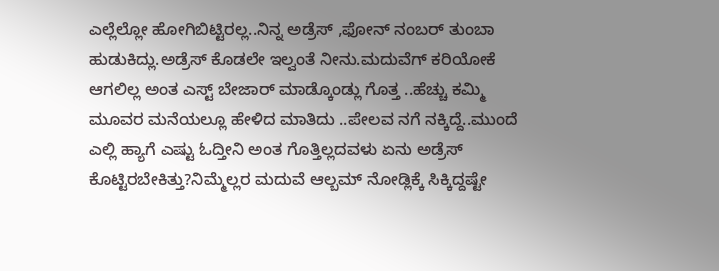ಎಲ್ಲೆಲ್ಲೋ ಹೋಗಿಬಿಟ್ಟಿರಲ್ಲ..ನಿನ್ನ ಅಡ್ರೆಸ್ ,ಫೋನ್ ನಂಬರ್ ತುಂಬಾ ಹುಡುಕಿದ್ಲು.ಅಡ್ರೆಸ್ ಕೊಡಲೇ ಇಲ್ವಂತೆ ನೀನು.ಮದುವೆಗ್ ಕರಿಯೋಕೆ ಆಗಲಿಲ್ಲ ಅಂತ ಎಸ್ಟ್ ಬೇಜಾರ್ ಮಾಡ್ಕೊಂಡ್ಲು ಗೊತ್ತ ..ಹೆಚ್ಚು ಕಮ್ಮಿ ಮೂವರ ಮನೆಯಲ್ಲೂ ಹೇಳಿದ ಮಾತಿದು ..ಪೇಲವ ನಗೆ ನಕ್ಕಿದ್ದೆ..ಮುಂದೆ ಎಲ್ಲಿ ಹ್ಯಾಗೆ ಎಷ್ಟು ಓದ್ತೀನಿ ಅಂತ ಗೊತ್ತಿಲ್ಲದವಳು ಏನು ಅಡ್ರೆಸ್ ಕೊಟ್ಟಿರಬೇಕಿತ್ತು?ನಿಮ್ಮೆಲ್ಲರ ಮದುವೆ ಆಲ್ಬಮ್ ನೋಡ್ಲಿಕ್ಕೆ ಸಿಕ್ಕಿದ್ದಷ್ಟೇ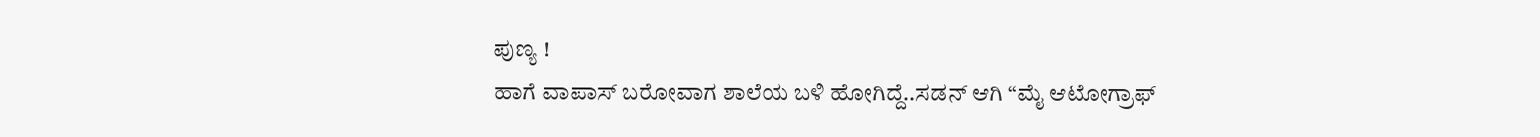ಪುಣ್ಯ !
ಹಾಗೆ ವಾಪಾಸ್ ಬರೋವಾಗ ಶಾಲೆಯ ಬಳಿ ಹೋಗಿದ್ದೆ..ಸಡನ್ ಆಗಿ “ಮೈ ಆಟೋಗ್ರಾಫ್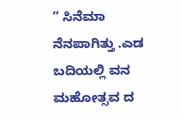” ಸಿನೆಮಾ ನೆನಪಾಗಿತ್ತು .ಎಡ ಬದಿಯಲ್ಲಿ ವನ ಮಹೋತ್ಸವ ದ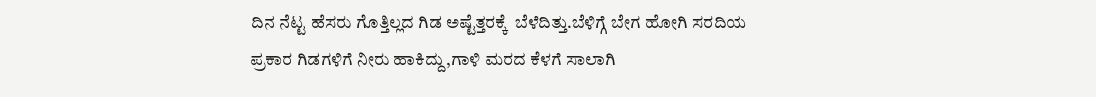ದಿನ ನೆಟ್ಟ ಹೆಸರು ಗೊತ್ತಿಲ್ಲದ ಗಿಡ ಅಷ್ಟೆತ್ತರಕ್ಕೆ  ಬೆಳೆದಿತ್ತು.ಬೆಳಿಗ್ಗೆ ಬೇಗ ಹೋಗಿ ಸರದಿಯ ಪ್ರಕಾರ ಗಿಡಗಳಿಗೆ ನೀರು ಹಾಕಿದ್ದು,ಗಾಳಿ ಮರದ ಕೆಳಗೆ ಸಾಲಾಗಿ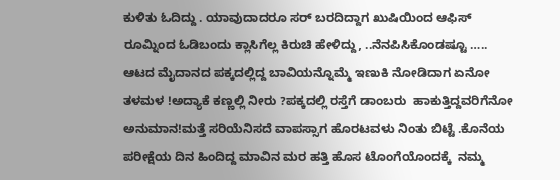ಕುಳಿತು ಓದಿದ್ದು . ಯಾವುದಾದರೂ ಸರ್ ಬರದಿದ್ದಾಗ ಖುಷಿಯಿಂದ ಆಫಿಸ್ ರೂಮ್ನಿಂದ ಓಡಿಬಂದು ಕ್ಲಾಸಿಗೆಲ್ಲ ಕಿರುಚಿ ಹೇಳಿದ್ದು, ..ನೆನಪಿಸಿಕೊಂಡಷ್ಟೂ …..
ಆಟದ ಮೈದಾನದ ಪಕ್ಕದಲ್ಲಿದ್ದ ಬಾವಿಯನ್ನೊಮ್ಮೆ ಇಣುಕಿ ನೋಡಿದಾಗ ಏನೋ  ತಳಮಳ !ಅದ್ಯಾಕೆ ಕಣ್ಣಲ್ಲಿ ನೀರು ?ಪಕ್ಕದಲ್ಲಿ ರಸ್ತೆಗೆ ಡಾಂಬರು  ಹಾಕುತ್ತಿದ್ದವರಿಗೆನೋ ಅನುಮಾನ!ಮತ್ತೆ ಸರಿಯೆನಿಸದೆ ವಾಪಸ್ಸಾಗ ಹೊರಟವಳು ನಿಂತು ಬಿಟ್ಟೆ .ಕೊನೆಯ ಪರೀಕ್ಷೆಯ ದಿನ ಹಿಂದಿದ್ದ ಮಾವಿನ ಮರ ಹತ್ತಿ ಹೊಸ ಟೊಂಗೆಯೊಂದಕ್ಕೆ  ನಮ್ಮ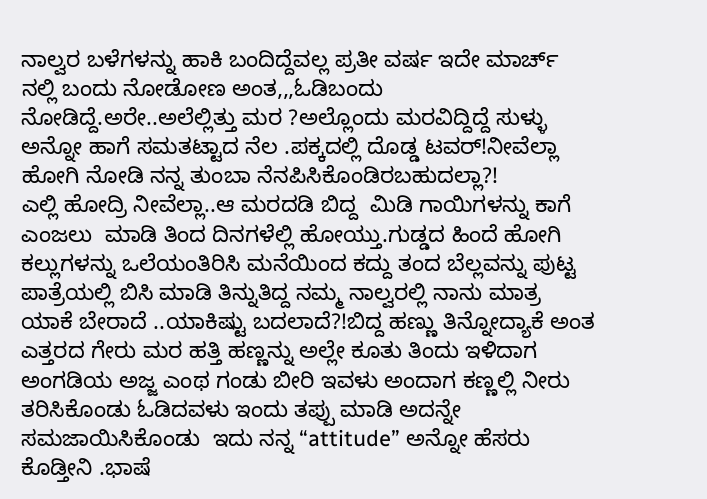ನಾಲ್ವರ ಬಳೆಗಳನ್ನು ಹಾಕಿ ಬಂದಿದ್ದೆವಲ್ಲ ಪ್ರತೀ ವರ್ಷ ಇದೇ ಮಾರ್ಚ್ ನಲ್ಲಿ ಬಂದು ನೋಡೋಣ ಅಂತ,,,ಓಡಿಬಂದು ನೋಡಿದ್ದೆ.ಅರೇ..ಅಲೆಲ್ಲಿತ್ತು ಮರ ?ಅಲ್ಲೊಂದು ಮರವಿದ್ದಿದ್ದೆ ಸುಳ್ಳು ಅನ್ನೋ ಹಾಗೆ ಸಮತಟ್ಟಾದ ನೆಲ .ಪಕ್ಕದಲ್ಲಿ ದೊಡ್ಡ ಟವರ್!ನೀವೆಲ್ಲಾ ಹೋಗಿ ನೋಡಿ ನನ್ನ ತುಂಬಾ ನೆನಪಿಸಿಕೊಂಡಿರಬಹುದಲ್ಲಾ?!
ಎಲ್ಲಿ ಹೋದ್ರಿ ನೀವೆಲ್ಲಾ..ಆ ಮರದಡಿ ಬಿದ್ದ  ಮಿಡಿ ಗಾಯಿಗಳನ್ನು ಕಾಗೆ ಎಂಜಲು  ಮಾಡಿ ತಿಂದ ದಿನಗಳೆಲ್ಲಿ ಹೋಯ್ತು.ಗುಡ್ಡದ ಹಿಂದೆ ಹೋಗಿ ಕಲ್ಲುಗಳನ್ನು ಒಲೆಯಂತಿರಿಸಿ ಮನೆಯಿಂದ ಕದ್ದು ತಂದ ಬೆಲ್ಲವನ್ನು ಪುಟ್ಟ ಪಾತ್ರೆಯಲ್ಲಿ ಬಿಸಿ ಮಾಡಿ ತಿನ್ನುತಿದ್ದ ನಮ್ಮ ನಾಲ್ವರಲ್ಲಿ ನಾನು ಮಾತ್ರ ಯಾಕೆ ಬೇರಾದೆ ..ಯಾಕಿಷ್ಟು ಬದಲಾದೆ?!ಬಿದ್ದ ಹಣ್ಣು ತಿನ್ನೋದ್ಯಾಕೆ ಅಂತ ಎತ್ತರದ ಗೇರು ಮರ ಹತ್ತಿ ಹಣ್ಣನ್ನು ಅಲ್ಲೇ ಕೂತು ತಿಂದು ಇಳಿದಾಗ ಅಂಗಡಿಯ ಅಜ್ಜ ಎಂಥ ಗಂಡು ಬೀರಿ ಇವಳು ಅಂದಾಗ ಕಣ್ಣಲ್ಲಿ ನೀರು ತರಿಸಿಕೊಂಡು ಓಡಿದವಳು ಇಂದು ತಪ್ಪು ಮಾಡಿ ಅದನ್ನೇ ಸಮಜಾಯಿಸಿಕೊಂಡು  ಇದು ನನ್ನ “attitude” ಅನ್ನೋ ಹೆಸರು ಕೊಡ್ತೀನಿ .ಭಾಷೆ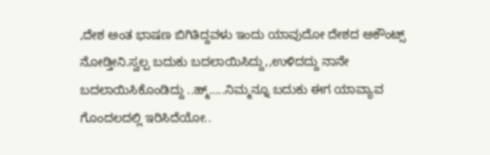,ದೇಶ ಅಂತ ಭಾಷಣ ಬಿಗಿತಿದ್ದವಳು ಇಂದು ಯಾವುದೋ ದೇಶದ ಅಕೌಂಟ್ಸ್ ನೋಡ್ತೀನಿ.ಸ್ವಲ್ಪ ಬದುಕು ಬದಲಾಯಿಸಿದ್ದು,,ಉಳಿದದ್ದು ನಾನೇ ಬದಲಾಯಿಸಿಕೊಂಡಿದ್ದು ..ಹ್ಮ್…..ನಿಮ್ಮನ್ನೂ ಬದುಕು ಈಗ ಯಾವ್ಯಾವ ಗೊಂದಲದಲ್ಲಿ ಇರಿಸಿದೆಯೋ..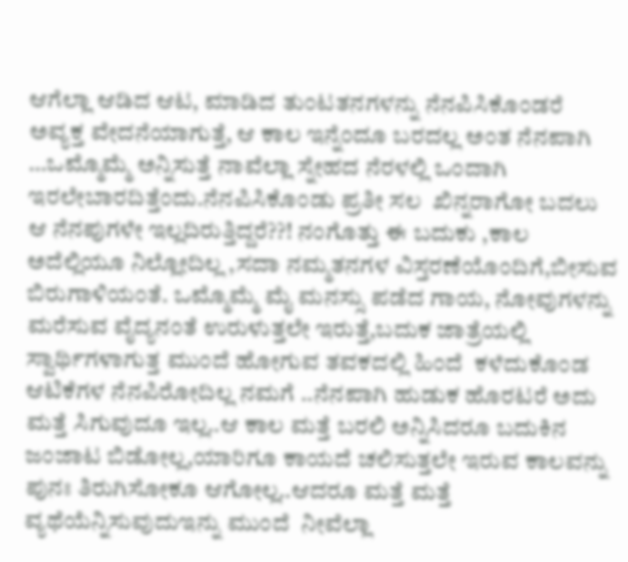ಆಗೆಲ್ಲಾ ಆಡಿದ ಆಟ, ಮಾಡಿದ ತುಂಟತನಗಳನ್ನು ನೆನಪಿಸಿಕೊಂಡರೆ ಅವ್ಯಕ್ತ ವೇದನೆಯಾಗುತ್ತೆ, ಆ ಕಾಲ ಇನ್ನೆಂದೂ ಬರದಲ್ಲ ಅಂತ ನೆನಪಾಗಿ …ಒಮ್ಮೊಮ್ಮೆ ಅನ್ನಿಸುತ್ತೆ ನಾವೆಲ್ಲಾ ಸ್ನೇಹದ ನೆರಳಲ್ಲಿ ಒಂದಾಗಿ ಇರಲೇಬಾರದಿತ್ತೆಂದು.ನೆನಪಿಸಿಕೊಂಡು ಪ್ರತೀ ಸಲ  ಖಿನ್ನರಾಗೋ ಬದಲು ಆ ನೆನಪುಗಳೇ ಇಲ್ಲದಿರುತ್ತಿದ್ದರೆ??! ನಂಗೊತ್ತು ಈ ಬದುಕು ,ಕಾಲ ಅದೆಲ್ಲಿಯೂ ನಿಲ್ಲೋದಿಲ್ಲ ,ಸದಾ ನಮ್ಮತನಗಳ ವಿಸ್ತರಣೆಯೊಂದಿಗೆ,ಬೀಸುವ ಬಿರುಗಾಳಿಯಂತೆ. ಒಮ್ಮೊಮ್ಮೆ ಮೈ ಮನಸ್ಸು ಪಡೆದ ಗಾಯ, ನೋವುಗಳನ್ನು ಮರೆಸುವ ವೈದ್ಯನಂತೆ ಉರುಳುತ್ತಲೇ ಇರುತ್ತೆ,ಬದುಕ ಜಾತ್ರೆಯಲ್ಲಿ ಸ್ವಾರ್ಥಿಗಳಾಗುತ್ತ ಮುಂದೆ ಹೋಗುವ ತವಕದಲ್ಲಿ ಹಿಂದೆ  ಕಳೆದುಕೊಂಡ ಆಟಿಕೆಗಳ ನೆನಪಿರೋದಿಲ್ಲ ನಮಗೆ ..ನೆನಪಾಗಿ ಹುಡುಕ ಹೊರಟರೆ ಅದು ಮತ್ತೆ ಸಿಗುವುದೂ ಇಲ್ಲ..ಆ ಕಾಲ ಮತ್ತೆ ಬರಲಿ ಅನ್ನಿಸಿದರೂ ಬದುಕಿನ ಜಂಜಾಟ ಬಿಡೋಲ್ಲ,ಯಾರಿಗೂ ಕಾಯದೆ ಚಲಿಸುತ್ತಲೇ ಇರುವ ಕಾಲವನ್ನು ಪುನಃ ತಿರುಗಿಸೋಕೂ ಆಗೋಲ್ಲ..ಆದರೂ ಮತ್ತೆ ಮತ್ತೆ ವ್ಯಥೆಯೆನ್ನಿಸುವುದುಇನ್ನು ಮುಂದೆ  ನೀವೆಲ್ಲಾ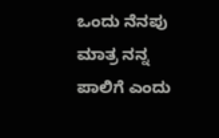ಒಂದು ನೆನಪು ಮಾತ್ರ ನನ್ನ ಪಾಲಿಗೆ ಎಂದು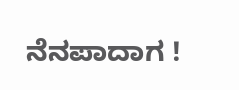ನೆನಪಾದಾಗ !